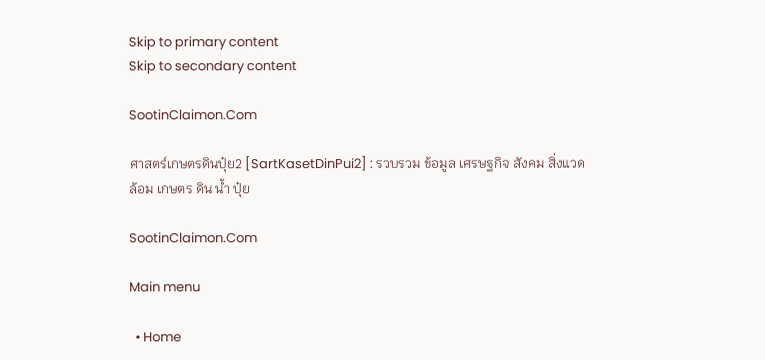Skip to primary content
Skip to secondary content

SootinClaimon.Com

ศาสตร์เกษตรดินปุ๋ย2 [SartKasetDinPui2] : รวบรวม ข้อมูล เศรษฐกิจ สังคม สิ่งแวดล้อม เกษตร ดิน น้ำ ปุ๋ย

SootinClaimon.Com

Main menu

  • Home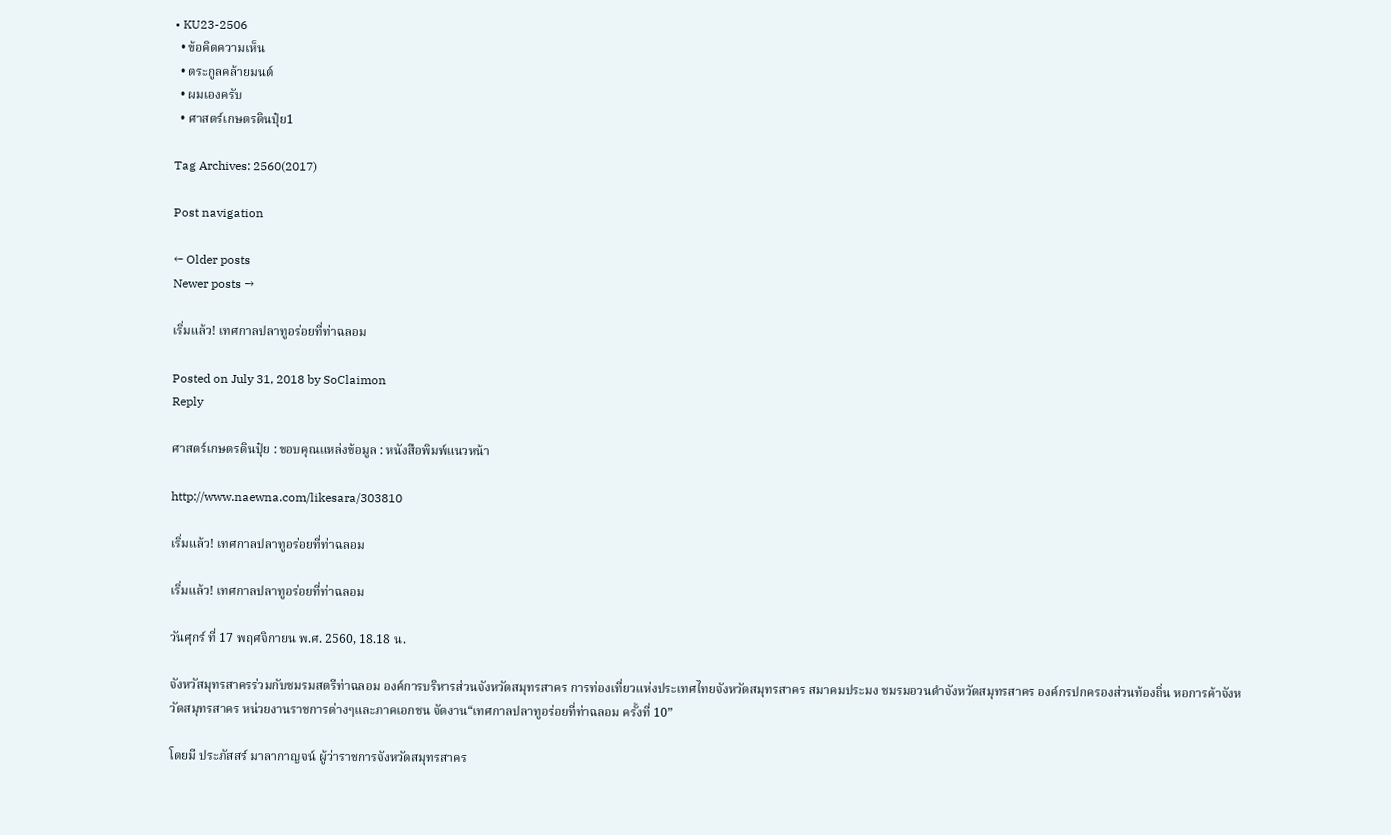• KU23-2506
  • ข้อคิดความเห็น
  • ตระกูลคล้ายมนต์
  • ผมเองครับ
  • ศาสตร์เกษตรดินปุ๋ย1

Tag Archives: 2560(2017)

Post navigation

← Older posts
Newer posts →

เริ่มแล้ว! เทศกาลปลาทูอร่อยที่ท่าฉลอม

Posted on July 31, 2018 by SoClaimon
Reply

ศาสตร์เกษตรดินปุ๋ย : ขอบคุณแหล่งข้อมูล : หนังสือพิมพ์แนวหน้า

http://www.naewna.com/likesara/303810

เริ่มแล้ว! เทศกาลปลาทูอร่อยที่ท่าฉลอม

เริ่มแล้ว! เทศกาลปลาทูอร่อยที่ท่าฉลอม

วันศุกร์ ที่ 17 พฤศจิกายน พ.ศ. 2560, 18.18 น.

จังหวัสมุทรสาครร่วมกับชมรมสตรีท่าฉลอม องค์การบริหารส่วนจังหวัดสมุทรสาคร การท่องเที่ยวแห่งประเทศไทยจังหวัดสมุทรสาคร สมาคมประมง ชมรมอวนดำจังหวัดสมุทรสาคร องค์กรปกครองส่วนท้องถิ่น หอการค้าจังหวัดสมุทรสาคร หน่วยงานราชการต่างๆและภาคเอกชน จัดงาน“เทศกาลปลาทูอร่อยที่ท่าฉลอม ครั้งที่ 10”

โดยมี ประภัสสร์ มาลากาญจน์ ผู้ว่าราชการจังหวัดสมุทรสาคร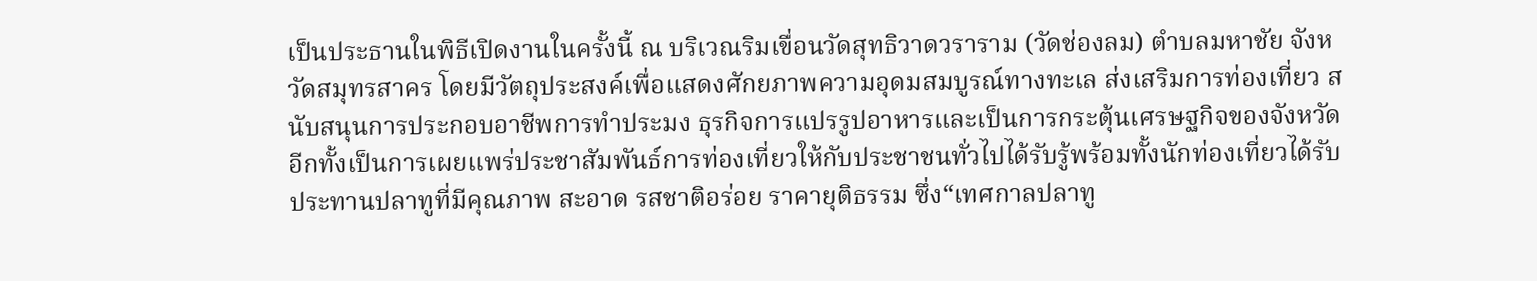เป็นประธานในพิธีเปิดงานในครั้งนี้ ณ บริเวณริมเขื่อนวัดสุทธิวาดวราราม (วัดช่องลม) ตำบลมหาชัย จังหวัดสมุทรสาคร โดยมีวัตถุประสงค์เพื่อแสดงศักยภาพความอุดมสมบูรณ์ทางทะเล ส่งเสริมการท่องเที่ยว สนับสนุนการประกอบอาชีพการทำประมง ธุรกิจการแปรรูปอาหารและเป็นการกระตุ้นเศรษฐกิจของจังหวัด อีกทั้งเป็นการเผยแพร่ประชาสัมพันธ์การท่องเที่ยวให้กับประชาชนทั่วไปได้รับรู้พร้อมทั้งนักท่องเที่ยวได้รับประทานปลาทูที่มีคุณภาพ สะอาด รสชาติอร่อย ราคายุติธรรม ซึ่ง“เทศกาลปลาทู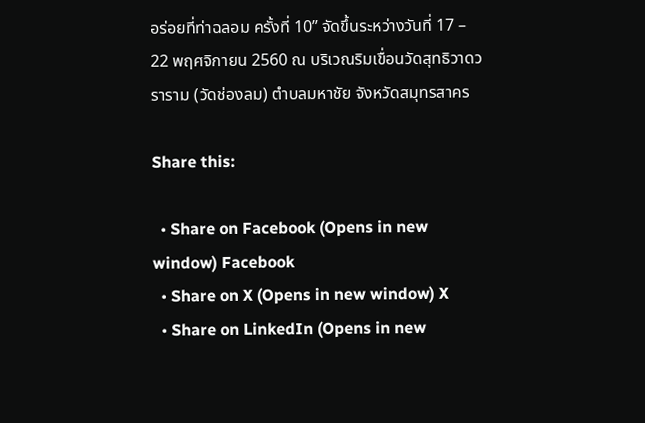อร่อยที่ท่าฉลอม ครั้งที่ 10” จัดขึ้นระหว่างวันที่ 17 – 22 พฤศจิกายน 2560 ณ บริเวณริมเขื่อนวัดสุทธิวาดวราราม (วัดช่องลม) ตำบลมหาชัย จังหวัดสมุทรสาคร

Share this:

  • Share on Facebook (Opens in new window) Facebook
  • Share on X (Opens in new window) X
  • Share on LinkedIn (Opens in new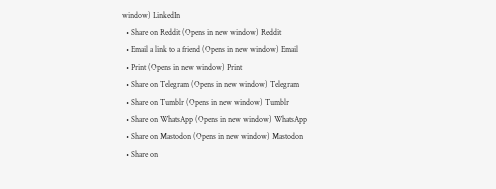window) LinkedIn
  • Share on Reddit (Opens in new window) Reddit
  • Email a link to a friend (Opens in new window) Email
  • Print (Opens in new window) Print
  • Share on Telegram (Opens in new window) Telegram
  • Share on Tumblr (Opens in new window) Tumblr
  • Share on WhatsApp (Opens in new window) WhatsApp
  • Share on Mastodon (Opens in new window) Mastodon
  • Share on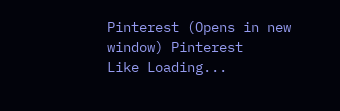Pinterest (Opens in new window) Pinterest
Like Loading...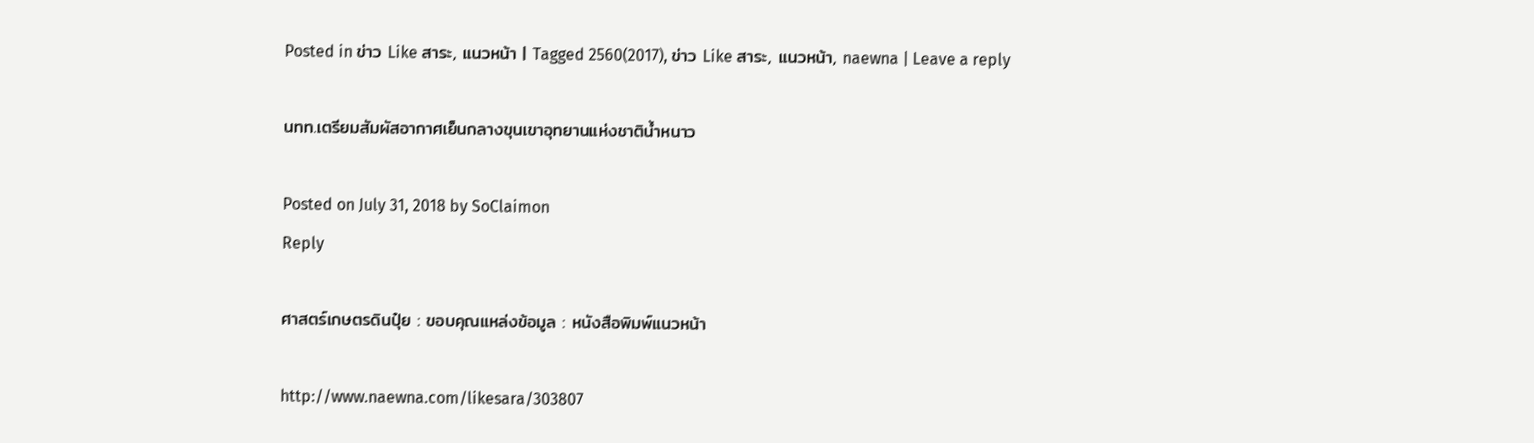Posted in ข่าว Like สาระ, แนวหน้า | Tagged 2560(2017), ข่าว Like สาระ, แนวหน้า, naewna | Leave a reply

นทท.เตรียมสัมผัสอากาศเย็นกลางขุนเขาอุทยานแห่งชาติน้ำหนาว

Posted on July 31, 2018 by SoClaimon
Reply

ศาสตร์เกษตรดินปุ๋ย : ขอบคุณแหล่งข้อมูล : หนังสือพิมพ์แนวหน้า

http://www.naewna.com/likesara/303807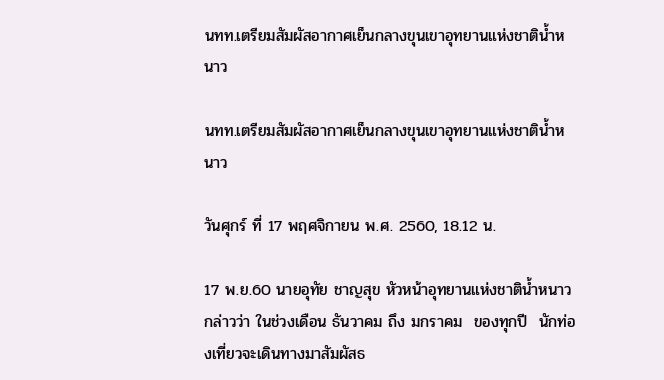นทท.เตรียมสัมผัสอากาศเย็นกลางขุนเขาอุทยานแห่งชาติน้ำหนาว

นทท.เตรียมสัมผัสอากาศเย็นกลางขุนเขาอุทยานแห่งชาติน้ำหนาว

วันศุกร์ ที่ 17 พฤศจิกายน พ.ศ. 2560, 18.12 น.

17 พ.ย.60 นายอุทัย ชาญสุข หัวหน้าอุทยานแห่งชาติน้ำหนาว กล่าวว่า ในช่วงเดือน ธันวาคม ถึง มกราคม  ของทุกปี  นักท่องเที่ยวจะเดินทางมาสัมผัสธ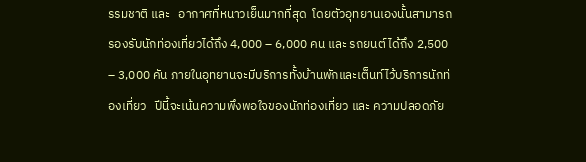รรมชาติ และ   อากาศที่หนาวเย็นมากที่สุด  โดยตัวอุทยานเองนั้นสามารถรองรับนักท่องเที่ยวได้ถึง 4,000 – 6,000 คน และ รถยนต์ ได้ถึง 2,500 – 3,000 คัน ภายในอุทยานจะมีบริการทั้งบ้านพักและเต็นท์ไว้บริการนักท่องเที่ยว   ปีนี้จะเน้นความพึงพอใจของนักท่องเที่ยว และ ความปลอดภัย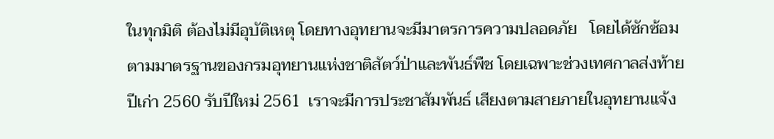ในทุกมิติ ต้องไม่มีอุบัติเหตุ โดยทางอุทยานจะมีมาตรการความปลอดภัย   โดยได้ซักซ้อมตามมาตรฐานของกรมอุทยานแห่งชาติสัตว์ป่าและพันธ์พืช โดยเฉพาะช่วงเทศกาลส่งท้ายปีเก่า 2560 รับปีใหม่ 2561  เราจะมีการประชาสัมพันธ์ เสียงตามสายภายในอุทยานแจ้ง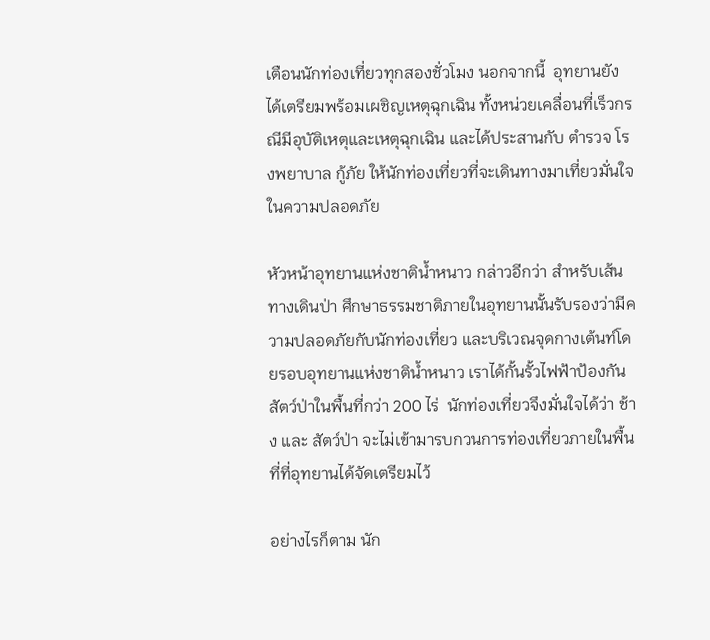เตือนนักท่องเที่ยวทุกสองชั่วโมง นอกจากนี้  อุทยานยังได้เตรียมพร้อมเผชิญเหตุฉุกเฉิน ทั้งหน่วยเคลื่อนที่เร็วกรณีมีอุบัติเหตุและเหตุฉุกเฉิน และได้ประสานกับ ตำรวจ โรงพยาบาล กู้ภัย ให้นักท่องเที่ยวที่จะเดินทางมาเที่ยวมั่นใจในความปลอดภัย

หัวหน้าอุทยานแห่งชาติน้ำหนาว กล่าวอีกว่า สำหรับเส้นทางเดินป่า ศึกษาธรรมชาติภายในอุทยานนั้นรับรองว่ามีความปลอดภัยกับนักท่องเที่ยว และบริเวณจุดกางเต้นท์โดยรอบอุทยานแห่งชาติน้ำหนาว เราได้กั้นรั้วไฟฟ้าป้องกันสัตว์ป่าในพื้นที่กว่า 200 ไร่  นักท่องเที่ยวจึงมั่นใจได้ว่า ช้าง และ สัตว์ป่า จะไม่เข้ามารบกวนการท่องเที่ยวภายในพื้นที่ที่อุทยานได้จัดเตรียมไว้

อย่างไรก็ตาม นัก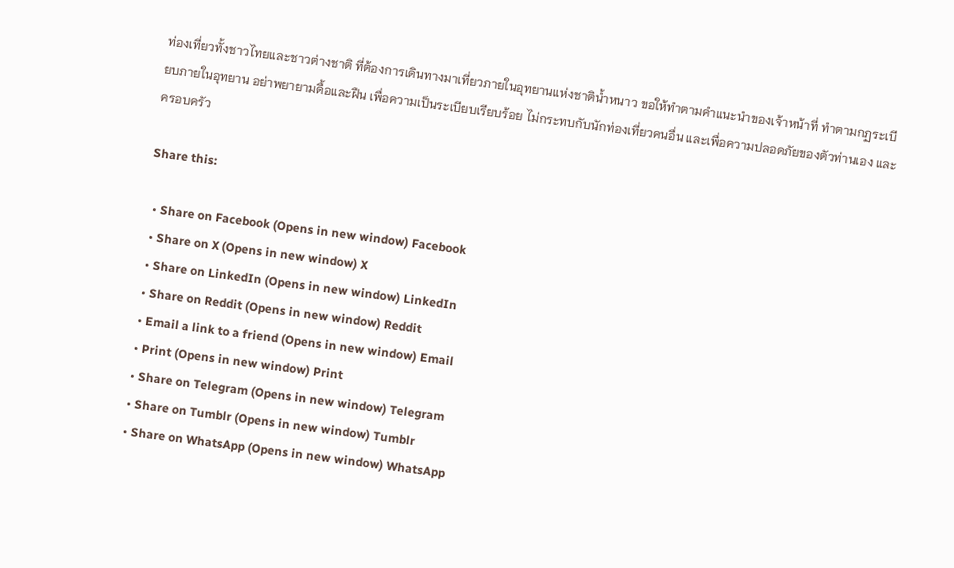ท่องเที่ยวทั้งชาวไทยและชาวต่างชาติ ที่ต้องการเดินทางมาเที่ยวภายในอุทยานแห่งชาติน้ำหนาว ขอให้ทำตามคำแนะนำของเจ้าหน้าที่ ทำตามกฏระเบียบภายในอุทยาน อย่าพยายามดื้อและฝืน เพื่อความเป็นระเบียบเรียบร้อย ไม่กระทบกับนักท่องเที่ยวคนอื่น และเพื่อความปลอดภัยของตัวท่านเอง และ ครอบครัว

Share this:

  • Share on Facebook (Opens in new window) Facebook
  • Share on X (Opens in new window) X
  • Share on LinkedIn (Opens in new window) LinkedIn
  • Share on Reddit (Opens in new window) Reddit
  • Email a link to a friend (Opens in new window) Email
  • Print (Opens in new window) Print
  • Share on Telegram (Opens in new window) Telegram
  • Share on Tumblr (Opens in new window) Tumblr
  • Share on WhatsApp (Opens in new window) WhatsApp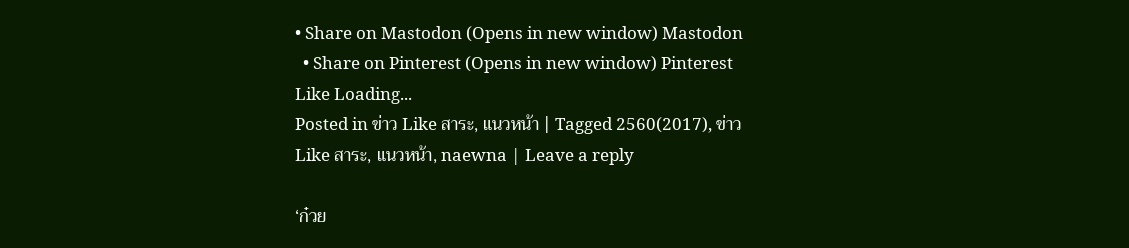• Share on Mastodon (Opens in new window) Mastodon
  • Share on Pinterest (Opens in new window) Pinterest
Like Loading...
Posted in ข่าว Like สาระ, แนวหน้า | Tagged 2560(2017), ข่าว Like สาระ, แนวหน้า, naewna | Leave a reply

‘ก๋วย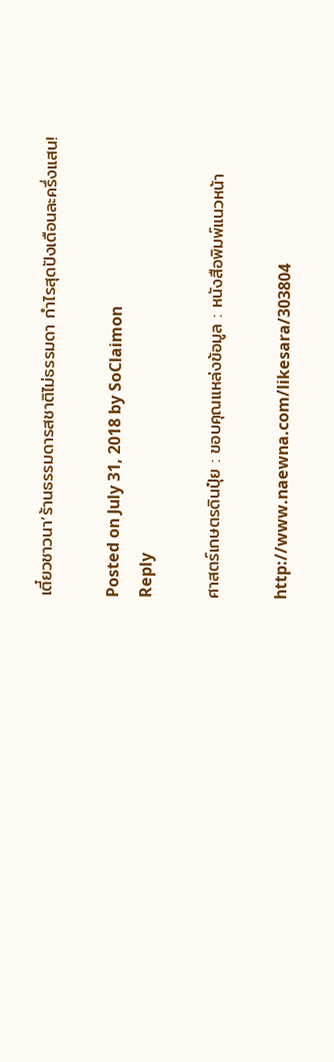เตี๋ยวชาวนา’ร้านธรรมดารสชาติไม่ธรรมดา กำไรสุดปังเดือนละครึ่งแสน!

Posted on July 31, 2018 by SoClaimon
Reply

ศาสตร์เกษตรดินปุ๋ย : ขอบคุณแหล่งข้อมูล : หนังสือพิมพ์แนวหน้า

http://www.naewna.com/likesara/303804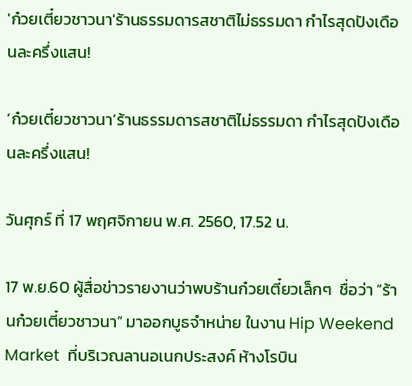'ก๋วยเตี๋ยวชาวนา'ร้านธรรมดารสชาติไม่ธรรมดา กำไรสุดปังเดือนละครึ่งแสน!

‘ก๋วยเตี๋ยวชาวนา’ร้านธรรมดารสชาติไม่ธรรมดา กำไรสุดปังเดือนละครึ่งแสน!

วันศุกร์ ที่ 17 พฤศจิกายน พ.ศ. 2560, 17.52 น.

17 พ.ย.60 ผู้สื่อข่าวรายงานว่าพบร้านก๋วยเตี๋ยวเล็กๆ  ชื่อว่า “ร้านก๋วยเตี๋ยวชาวนา” มาออกบูธจำหน่าย ในงาน Hip Weekend Market  ที่บริเวณลานอเนกประสงค์ ห้างโรบิน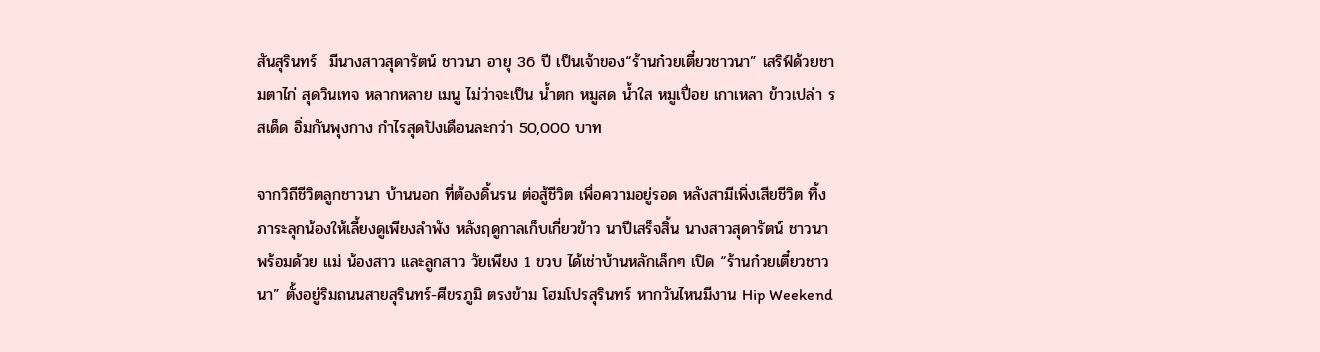สันสุรินทร์  มีนางสาวสุดารัตน์ ชาวนา อายุ 36 ปี เป็นเจ้าของ“ร้านก๋วยเตี๋ยวชาวนา” เสริฟ์ด้วยชามตาไก่ สุดวินเทจ หลากหลาย เมนู ไม่ว่าจะเป็น น้ำตก หมูสด น้ำใส หมูเปื่อย เกาเหลา ข้าวเปล่า รสเด็ด อิ่มกันพุงกาง กำไรสุดปังเดือนละกว่า 50,000 บาท

จากวิถีชีวิตลูกชาวนา บ้านนอก ที่ต้องดิ้นรน ต่อสู้ชีวิต เพื่อความอยู่รอด หลังสามีเพิ่งเสียชีวิต ทิ้งภาระลุกน้องให้เลี้ยงดูเพียงลำพัง หลังฤดูกาลเก็บเกี่ยวข้าว นาปีเสร็จสิ้น นางสาวสุดารัตน์ ชาวนา พร้อมด้วย แม่ น้องสาว และลูกสาว วัยเพียง 1 ขวบ ได้เช่าบ้านหลักเล็กๆ เปิด “ร้านก๋วยเตี๋ยวชาวนา” ตั้งอยู่ริมถนนสายสุรินทร์-ศีขรภูมิ ตรงข้าม โฮมโปรสุรินทร์ หากวันไหนมีงาน Hip Weekend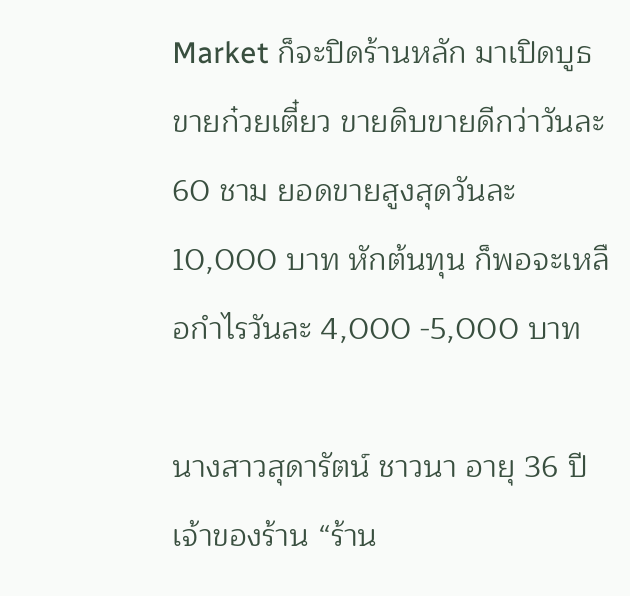Market ก็จะปิดร้านหลัก มาเปิดบูธขายก๋วยเตี๋ยว ขายดิบขายดีกว่าวันละ 60 ชาม ยอดขายสูงสุดวันละ 10,000 บาท หักต้นทุน ก็พอจะเหลือกำไรวันละ 4,000 -5,000 บาท

นางสาวสุดารัตน์ ชาวนา อายุ 36 ปี เจ้าของร้าน “ร้าน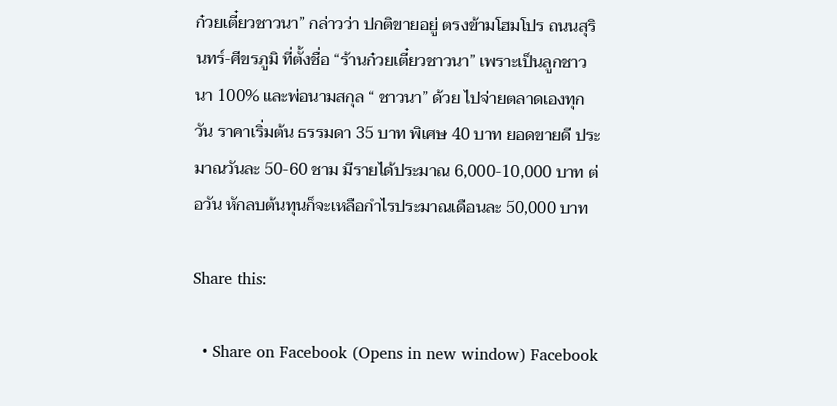ก๋วยเตี๋ยวชาวนา” กล่าวว่า ปกติขายอยู่ ตรงข้ามโฮมโปร ถนนสุรินทร์-ศีขรภูมิ ที่ตั้งชื่อ “ร้านก๋วยเตี๋ยวชาวนา” เพราะเป็นลูกชาวนา 100% และพ่อนามสกุล “ ชาวนา” ด้วย ไปจ่ายตลาดเองทุกวัน ราคาเริ่มต้น ธรรมดา 35 บาท พิเศษ 40 บาท ยอดขายดี ประมาณวันละ 50-60 ชาม มีรายได้ประมาณ 6,000-10,000 บาท ต่อวัน หักลบต้นทุนก็จะเหลือกำไรประมาณเดือนละ 50,000 บาท

Share this:

  • Share on Facebook (Opens in new window) Facebook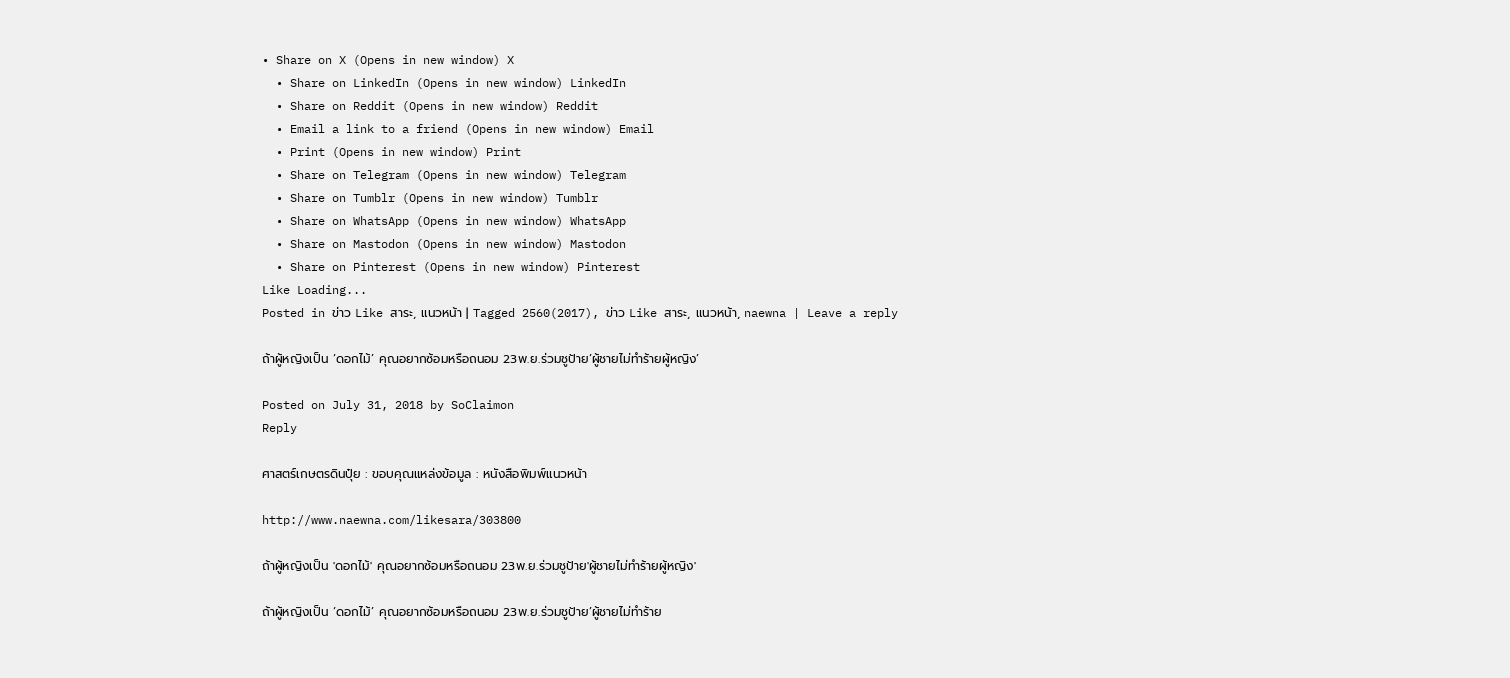• Share on X (Opens in new window) X
  • Share on LinkedIn (Opens in new window) LinkedIn
  • Share on Reddit (Opens in new window) Reddit
  • Email a link to a friend (Opens in new window) Email
  • Print (Opens in new window) Print
  • Share on Telegram (Opens in new window) Telegram
  • Share on Tumblr (Opens in new window) Tumblr
  • Share on WhatsApp (Opens in new window) WhatsApp
  • Share on Mastodon (Opens in new window) Mastodon
  • Share on Pinterest (Opens in new window) Pinterest
Like Loading...
Posted in ข่าว Like สาระ, แนวหน้า | Tagged 2560(2017), ข่าว Like สาระ, แนวหน้า, naewna | Leave a reply

ถ้าผู้หญิงเป็น ‘ดอกไม้’ คุณอยากซ้อมหรือถนอม 23พ.ย.ร่วมชูป้าย’ผู้ชายไม่ทำร้ายผู้หญิง’

Posted on July 31, 2018 by SoClaimon
Reply

ศาสตร์เกษตรดินปุ๋ย : ขอบคุณแหล่งข้อมูล : หนังสือพิมพ์แนวหน้า

http://www.naewna.com/likesara/303800

ถ้าผู้หญิงเป็น 'ดอกไม้' คุณอยากซ้อมหรือถนอม 23พ.ย.ร่วมชูป้าย'ผู้ชายไม่ทำร้ายผู้หญิง'

ถ้าผู้หญิงเป็น ‘ดอกไม้’ คุณอยากซ้อมหรือถนอม 23พ.ย.ร่วมชูป้าย’ผู้ชายไม่ทำร้าย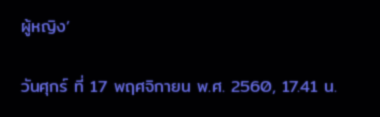ผู้หญิง’

วันศุกร์ ที่ 17 พฤศจิกายน พ.ศ. 2560, 17.41 น.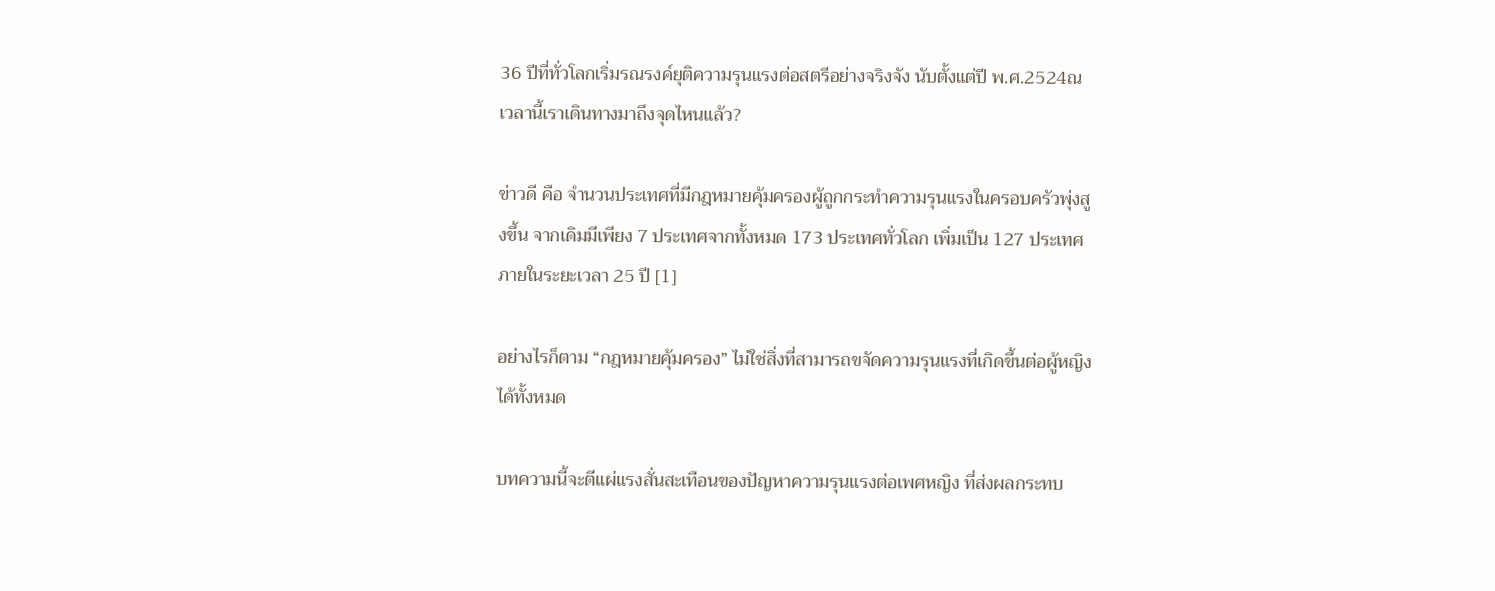36 ปีที่ทั่วโลกเริ่มรณรงค์ยุติความรุนแรงต่อสตรีอย่างจริงจัง นับตั้งแต่ปี พ.ศ.2524ณ เวลานี้เราเดินทางมาถึงจุดไหนแล้ว?

ข่าวดี คือ จำนวนประเทศที่มีกฎหมายคุ้มครองผู้ถูกกระทำความรุนแรงในครอบครัวพุ่งสูงขึ้น จากเดิมมีเพียง 7 ประเทศจากทั้งหมด 173 ประเทศทั่วโลก เพิ่มเป็น 127 ประเทศภายในระยะเวลา 25 ปี [1]

อย่างไรก็ตาม “กฎหมายคุ้มครอง” ไม่ใช่สิ่งที่สามารถขจัดความรุนแรงที่เกิดขึ้นต่อผู้หญิงได้ทั้งหมด

บทความนี้จะตีแผ่แรงสั่นสะเทือนของปัญหาความรุนแรงต่อเพศหญิง ที่ส่งผลกระทบ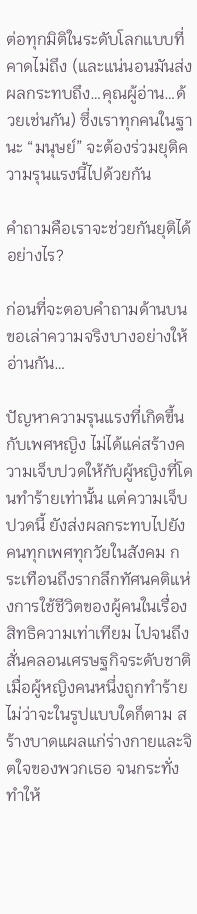ต่อทุกมิติในระดับโลกแบบที่คาดไม่ถึง (และแน่นอนมันส่งผลกระทบถึง…คุณผู้อ่าน…ด้วยเช่นกัน) ซึ่งเราทุกคนในฐานะ “มนุษย์” จะต้องร่วมยุติความรุนแรงนี้ไปด้วยกัน

คำถามคือเราจะช่วยกันยุติได้อย่างไร?

ก่อนที่จะตอบคำถามด้านบน ขอเล่าความจริงบางอย่างให้อ่านกัน…

ปัญหาความรุนแรงที่เกิดขึ้นกับเพศหญิง ไม่ได้แค่สร้างความเจ็บปวดให้กับผู้หญิงที่โดนทำร้ายเท่านั้น แต่ความเจ็บปวดนี้ ยังส่งผลกระทบไปยังคนทุกเพศทุกวัยในสังคม กระเทือนถึงรากลึกทัศนคติแห่งการใช้ชีวิตของผู้คนในเรื่องสิทธิความเท่าเทียม ไปจนถึงสั่นคลอนเศรษฐกิจระดับชาติ เมื่อผู้หญิงคนหนึ่งถูกทำร้ายไม่ว่าจะในรูปแบบใดก็ตาม สร้างบาดแผลแก่ร่างกายและจิตใจของพวกเธอ จนกระทั่งทำให้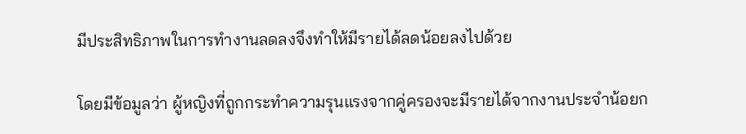มีประสิทธิภาพในการทำงานลดลงจึงทำให้มีรายได้ลดน้อยลงไปด้วย

โดยมีข้อมูลว่า ผู้หญิงที่ถูกกระทำความรุนแรงจากคู่ครองจะมีรายได้จากงานประจำน้อยก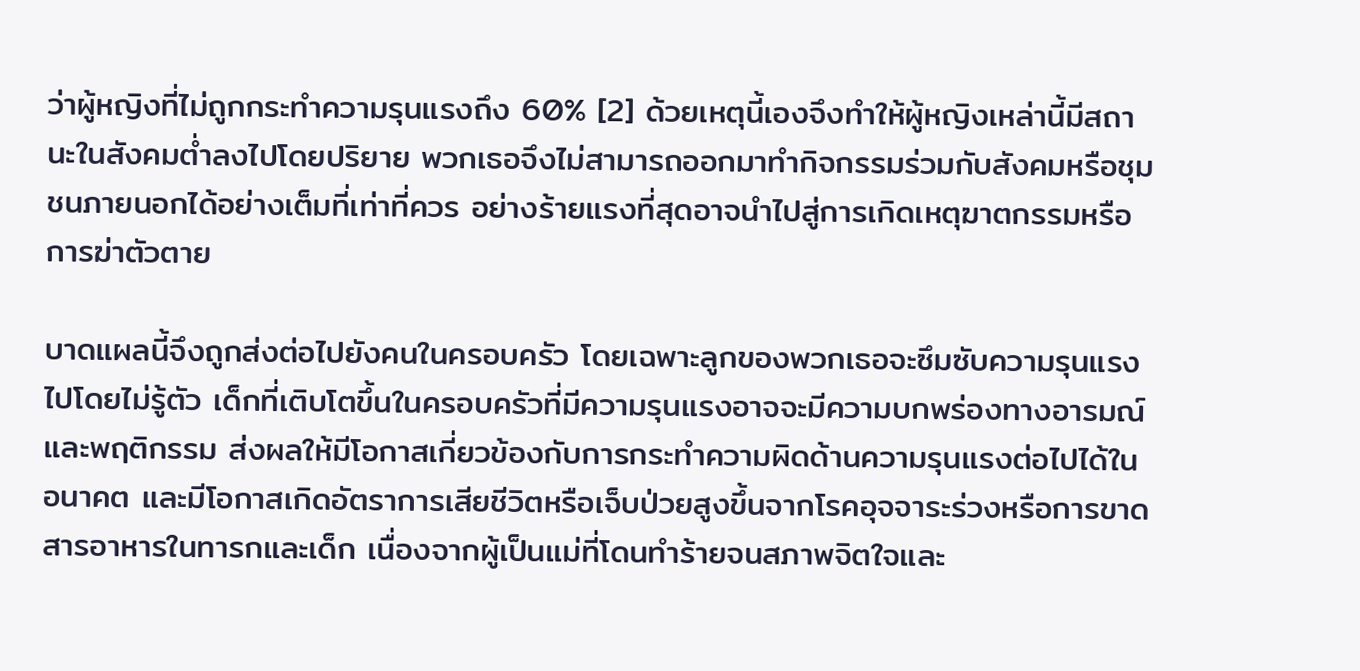ว่าผู้หญิงที่ไม่ถูกกระทำความรุนแรงถึง 60% [2] ด้วยเหตุนี้เองจึงทำให้ผู้หญิงเหล่านี้มีสถานะในสังคมต่ำลงไปโดยปริยาย พวกเธอจึงไม่สามารถออกมาทำกิจกรรมร่วมกับสังคมหรือชุมชนภายนอกได้อย่างเต็มที่เท่าที่ควร อย่างร้ายแรงที่สุดอาจนำไปสู่การเกิดเหตุฆาตกรรมหรือการฆ่าตัวตาย

บาดแผลนี้จึงถูกส่งต่อไปยังคนในครอบครัว โดยเฉพาะลูกของพวกเธอจะซึมซับความรุนแรงไปโดยไม่รู้ตัว เด็กที่เติบโตขึ้นในครอบครัวที่มีความรุนแรงอาจจะมีความบกพร่องทางอารมณ์และพฤติกรรม ส่งผลให้มีโอกาสเกี่ยวข้องกับการกระทำความผิดด้านความรุนแรงต่อไปได้ในอนาคต และมีโอกาสเกิดอัตราการเสียชีวิตหรือเจ็บป่วยสูงขึ้นจากโรคอุจจาระร่วงหรือการขาดสารอาหารในทารกและเด็ก เนื่องจากผู้เป็นแม่ที่โดนทำร้ายจนสภาพจิตใจและ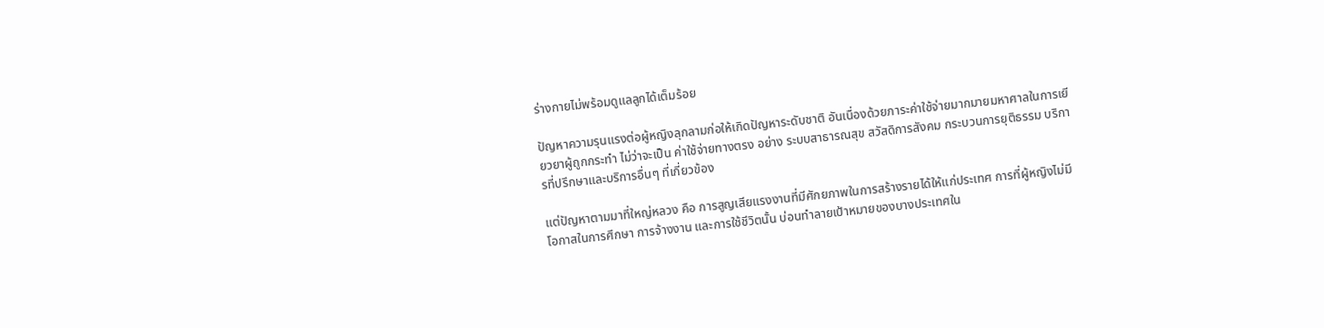ร่างกายไม่พร้อมดูแลลูกได้เต็มร้อย

ปัญหาความรุนแรงต่อผู้หญิงลุกลามก่อให้เกิดปัญหาระดับชาติ อันเนื่องด้วยภาระค่าใช้จ่ายมากมายมหาศาลในการเยียวยาผู้ถูกกระทำ ไม่ว่าจะเป็น ค่าใช้จ่ายทางตรง อย่าง ระบบสาธารณสุข สวัสดิการสังคม กระบวนการยุติธรรม บริการที่ปรึกษาและบริการอื่นๆ ที่เกี่ยวข้อง

แต่ปัญหาตามมาที่ใหญ่หลวง คือ การสูญเสียแรงงานที่มีศักยภาพในการสร้างรายได้ให้แก่ประเทศ การที่ผู้หญิงไม่มีโอกาสในการศึกษา การจ้างงาน และการใช้ชีวิตนั้น บ่อนทำลายเป้าหมายของบางประเทศใน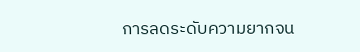การลดระดับความยากจน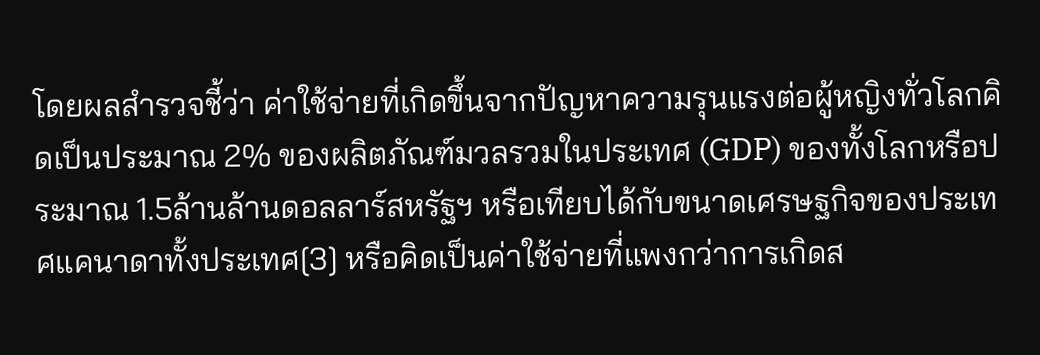โดยผลสำรวจชี้ว่า ค่าใช้จ่ายที่เกิดขึ้นจากปัญหาความรุนแรงต่อผู้หญิงทั่วโลกคิดเป็นประมาณ 2% ของผลิตภัณฑ์มวลรวมในประเทศ (GDP) ของทั้งโลกหรือประมาณ 1.5ล้านล้านดอลลาร์สหรัฐฯ หรือเทียบได้กับขนาดเศรษฐกิจของประเทศแคนาดาทั้งประเทศ[3] หรือคิดเป็นค่าใช้จ่ายที่แพงกว่าการเกิดส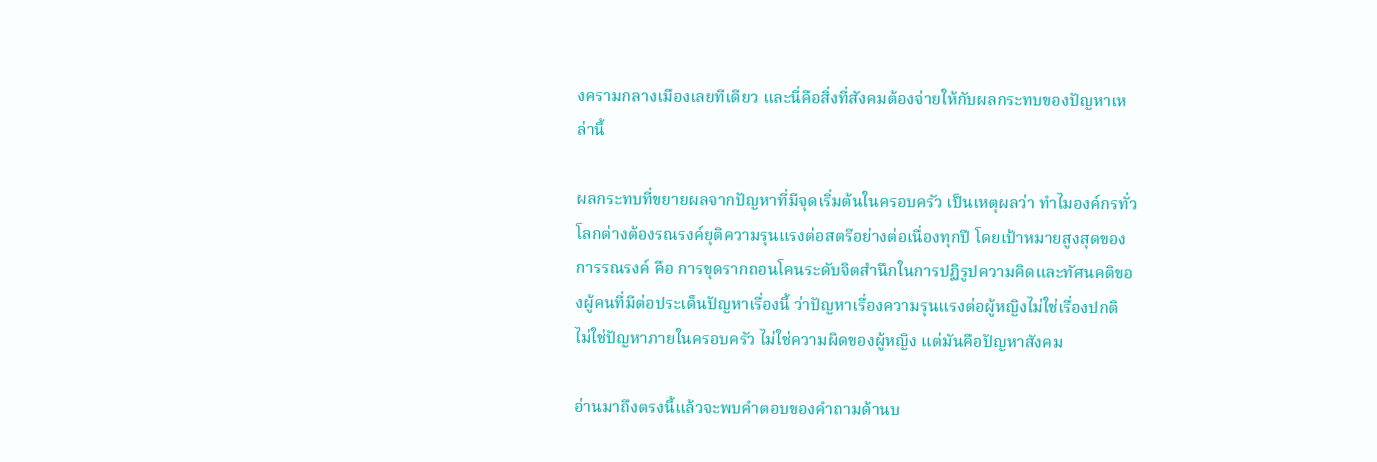งครามกลางเมืองเลยทีเดียว และนี่คือสิ่งที่สังคมต้องจ่ายให้กับผลกระทบของปัญหาเหล่านี้

ผลกระทบที่ขยายผลจากปัญหาที่มีจุดเริ่มต้นในครอบครัว เป็นเหตุผลว่า ทำไมองค์กรทั่วโลกต่างต้องรณรงค์ยุติความรุนแรงต่อสตรีอย่างต่อเนื่องทุกปี โดยเป้าหมายสูงสุดของการรณรงค์ คือ การขุดรากถอนโคนระดับจิตสำนึกในการปฏิรูปความคิดและทัศนคติของผู้คนที่มีต่อประเด็นปัญหาเรื่องนี้ ว่าปัญหาเรื่องความรุนแรงต่อผู้หญิงไม่ใช่เรื่องปกติ ไม่ใช่ปัญหาภายในครอบครัว ไม่ใช่ความผิดของผู้หญิง แต่มันคือปัญหาสังคม

อ่านมาถึงตรงนี้แล้วจะพบคำตอบของคำถามด้านบ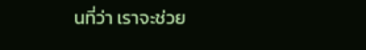นที่ว่า เราจะช่วย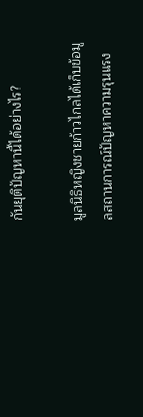กันยุติปัญหานี้ได้อย่างไร?

มูลนิธิหญิงชายก้าวไกลได้เก็บข้อมูลสถานการณ์ปัญหาความรุนแรง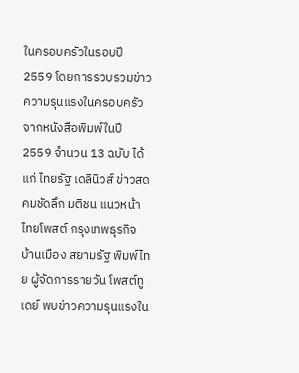ในครอบครัวในรอบปี 2559 โดยการรวบรวมข่าวความรุนแรงในครอบครัวจากหนังสือพิมพ์ในปี 2559 จำนวน 13 ฉบับ ได้แก่ ไทยรัฐ เดลินิวส์ ข่าวสด คมชัดลึก มติชน แนวหน้า ไทยโพสต์ กรุงเทพธุรกิจ บ้านเมือง สยามรัฐ พิมพ์ไทย ผู้จัดการรายวัน โพสต์ทูเดย์ พบข่าวความรุนแรงใน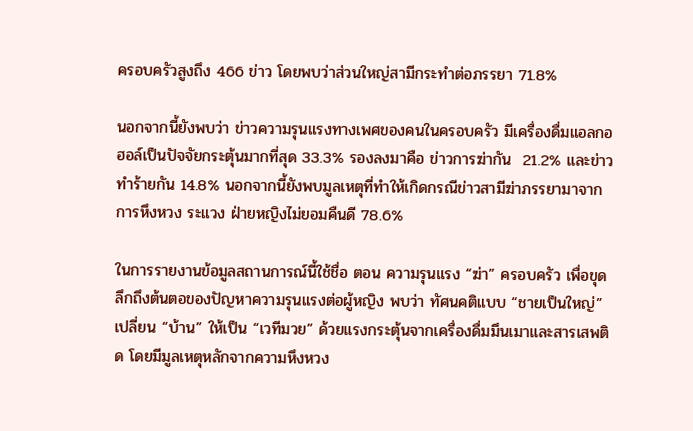ครอบครัวสูงถึง 466 ข่าว โดยพบว่าส่วนใหญ่สามีกระทำต่อภรรยา 71.8%

นอกจากนี้ยังพบว่า ข่าวความรุนแรงทางเพศของคนในครอบครัว มีเครื่องดื่มแอลกอฮอล์เป็นปัจจัยกระตุ้นมากที่สุด 33.3% รองลงมาคือ ข่าวการฆ่ากัน  21.2% และข่าวทำร้ายกัน 14.8% นอกจากนี้ยังพบมูลเหตุที่ทำให้เกิดกรณีข่าวสามีฆ่าภรรยามาจากการหึงหวง ระแวง ฝ่ายหญิงไม่ยอมคืนดี 78.6%

ในการรายงานข้อมูลสถานการณ์นี้ใช้ชื่อ ตอน ความรุนแรง “ฆ่า” ครอบครัว เพื่อขุดลึกถึงต้นตอของปัญหาความรุนแรงต่อผู้หญิง พบว่า ทัศนคติแบบ “ชายเป็นใหญ่” เปลี่ยน “บ้าน” ให้เป็น “เวทีมวย” ด้วยแรงกระตุ้นจากเครื่องดื่มมึนเมาและสารเสพติด โดยมีมูลเหตุหลักจากความหึงหวง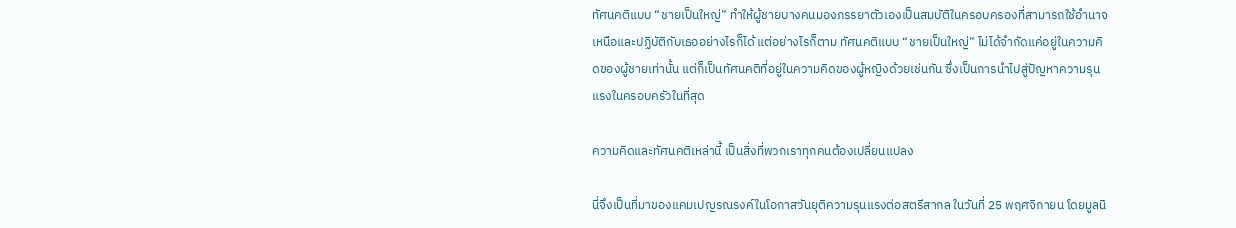ทัศนคติแบบ “ชายเป็นใหญ่” ทำให้ผู้ชายบางคนมองภรรยาตัวเองเป็นสมบัติในครอบครองที่สามารถใช้อำนาจเหนือและปฏิบัติกับเธออย่างไรก็ได้ แต่อย่างไรก็ตาม ทัศนคติแบบ “ชายเป็นใหญ่” ไม่ได้จำกัดแค่อยู่ในความคิดของผู้ชายเท่านั้น แต่ก็เป็นทัศนคติที่อยู่ในความคิดของผู้หญิงด้วยเช่นกัน ซึ่งเป็นการนำไปสู่ปัญหาความรุนแรงในครอบครัวในที่สุด

ความคิดและทัศนคติเหล่านี้ เป็นสิ่งที่พวกเราทุกคนต้องเปลี่ยนแปลง

นี่จึงเป็นที่มาของแคมเปญรณรงค์ในโอกาสวันยุติความรุนแรงต่อสตรีสากล ในวันที่ 25 พฤศจิกายน โดยมูลนิ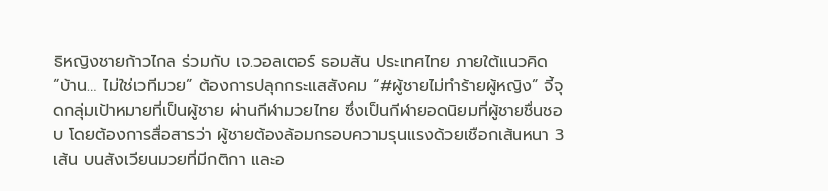ธิหญิงชายก้าวไกล ร่วมกับ เจ.วอลเตอร์ ธอมสัน ประเทศไทย ภายใต้แนวคิด “บ้าน… ไม่ใช่เวทีมวย” ต้องการปลุกกระแสสังคม “#ผู้ชายไม่ทำร้ายผู้หญิง” จี้จุดกลุ่มเป้าหมายที่เป็นผู้ชาย ผ่านกีฬามวยไทย ซึ่งเป็นกีฬายอดนิยมที่ผู้ชายชื่นชอบ โดยต้องการสื่อสารว่า ผู้ชายต้องล้อมกรอบความรุนแรงด้วยเชือกเส้นหนา 3 เส้น บนสังเวียนมวยที่มีกติกา และอ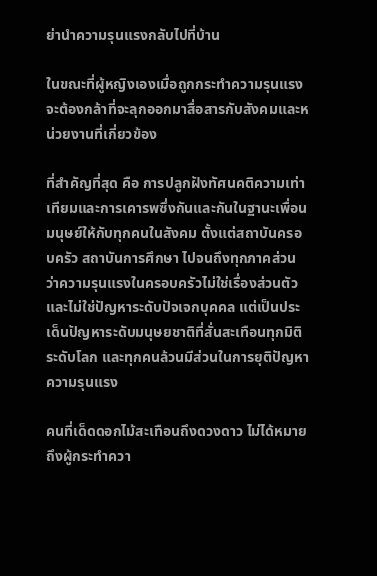ย่านำความรุนแรงกลับไปที่บ้าน

ในขณะที่ผู้หญิงเองเมื่อถูกกระทำความรุนแรง จะต้องกล้าที่จะลุกออกมาสื่อสารกับสังคมและหน่วยงานที่เกี่ยวข้อง

ที่สำคัญที่สุด คือ การปลูกฝังทัศนคติความเท่าเทียมและการเคารพซึ่งกันและกันในฐานะเพื่อนมนุษย์ให้กับทุกคนในสังคม ตั้งแต่สถาบันครอบครัว สถาบันการศึกษา ไปจนถึงทุกภาคส่วน ว่าความรุนแรงในครอบครัวไม่ใช่เรื่องส่วนตัวและไม่ใช่ปัญหาระดับปัจเจกบุคคล แต่เป็นประเด็นปัญหาระดับมนุษยชาติที่สั่นสะเทือนทุกมิติระดับโลก และทุกคนล้วนมีส่วนในการยุติปัญหาความรุนแรง

คนที่เด็ดดอกไม้สะเทือนถึงดวงดาว ไม่ได้หมายถึงผู้กระทำควา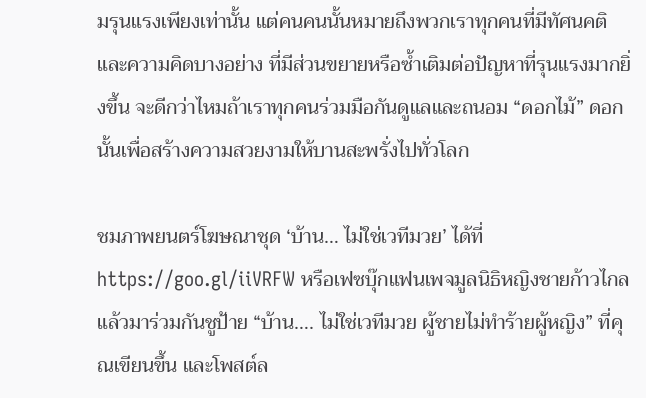มรุนแรงเพียงเท่านั้น แต่คนคนนั้นหมายถึงพวกเราทุกคนที่มีทัศนคติและความคิดบางอย่าง ที่มีส่วนขยายหรือซ้ำเติมต่อปัญหาที่รุนแรงมากยิ่งขึ้น จะดีกว่าไหมถ้าเราทุกคนร่วมมือกันดูแลและถนอม “ดอกไม้” ดอกนั้นเพื่อสร้างความสวยงามให้บานสะพรั่งไปทั่วโลก

ชมภาพยนตร์โฆษณาชุด ‘บ้าน… ไม่ใช่เวทีมวย’ ได้ที่ https://goo.gl/iiVRFW หรือเฟซบุ๊กแฟนเพจมูลนิธิหญิงชายก้าวไกล แล้วมาร่วมกันชูป้าย “บ้าน…. ไม่ใช่เวทีมวย ผู้ชายไม่ทําร้ายผู้หญิง” ที่คุณเขียนขึ้น และโพสต์ล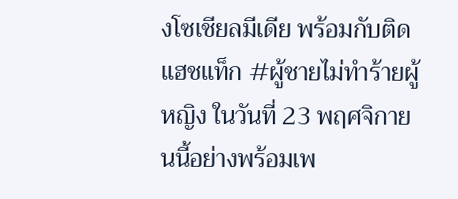งโซเชียลมีเดีย พร้อมกับติดแฮชแท็ก #ผู้ชายไม่ทําร้ายผู้หญิง ในวันที่ 23 พฤศจิกายนนี้อย่างพร้อมเพ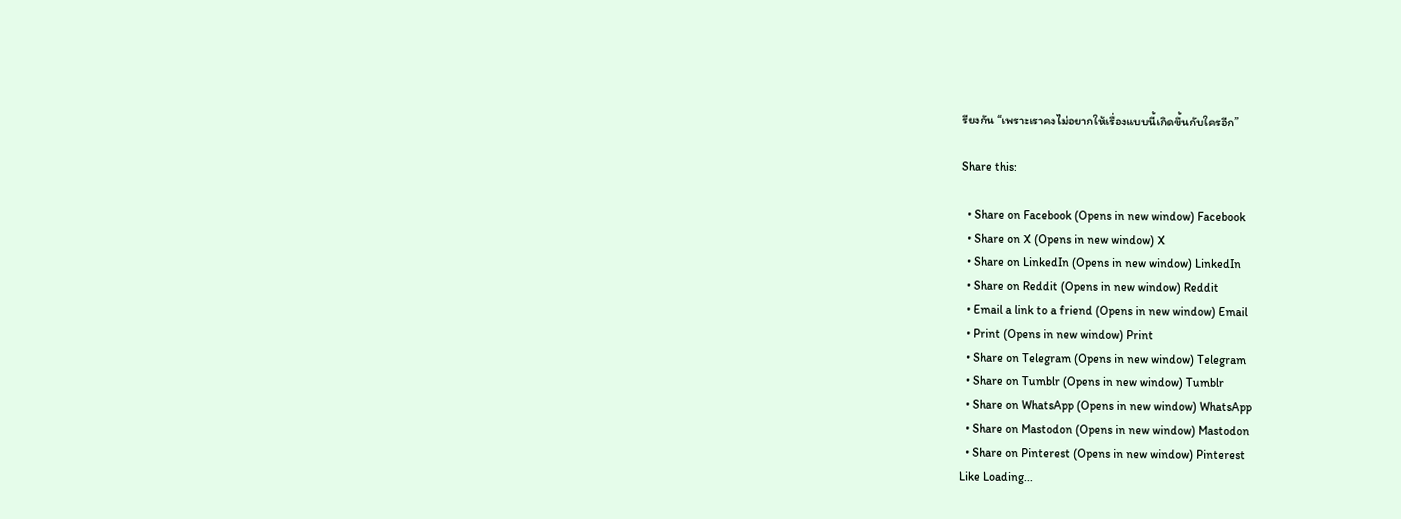รียงกัน “เพราะเราคงไม่อยากให้เรื่องแบบนี้เกิดขึ้นกับใครอีก”

Share this:

  • Share on Facebook (Opens in new window) Facebook
  • Share on X (Opens in new window) X
  • Share on LinkedIn (Opens in new window) LinkedIn
  • Share on Reddit (Opens in new window) Reddit
  • Email a link to a friend (Opens in new window) Email
  • Print (Opens in new window) Print
  • Share on Telegram (Opens in new window) Telegram
  • Share on Tumblr (Opens in new window) Tumblr
  • Share on WhatsApp (Opens in new window) WhatsApp
  • Share on Mastodon (Opens in new window) Mastodon
  • Share on Pinterest (Opens in new window) Pinterest
Like Loading...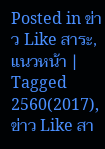Posted in ข่าว Like สาระ, แนวหน้า | Tagged 2560(2017), ข่าว Like สา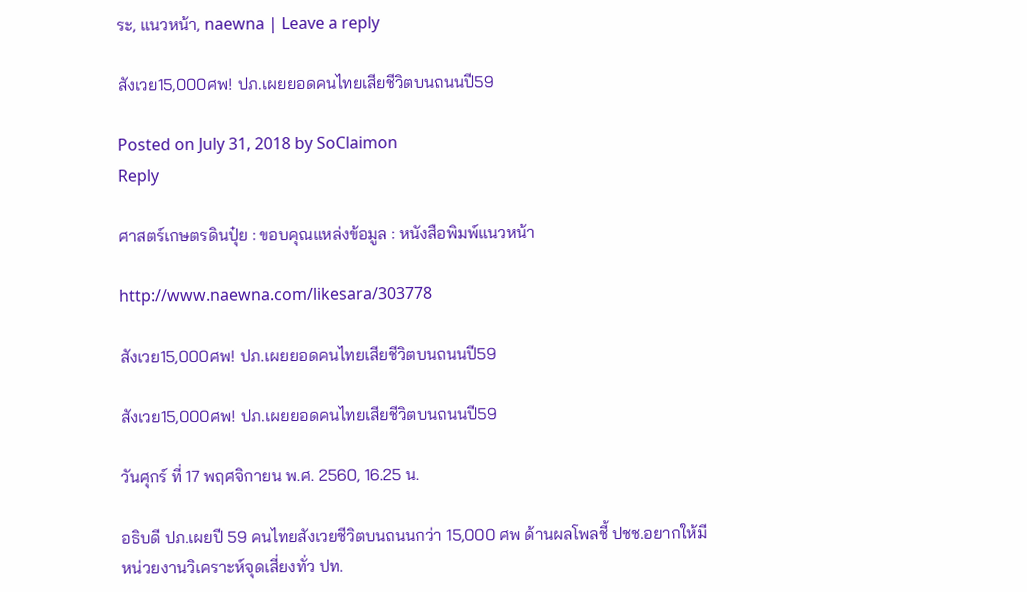ระ, แนวหน้า, naewna | Leave a reply

สังเวย15,000ศพ! ปภ.เผยยอดคนไทยเสียชีวิตบนถนนปี59

Posted on July 31, 2018 by SoClaimon
Reply

ศาสตร์เกษตรดินปุ๋ย : ขอบคุณแหล่งข้อมูล : หนังสือพิมพ์แนวหน้า

http://www.naewna.com/likesara/303778

สังเวย15,000ศพ! ปภ.เผยยอดคนไทยเสียชีวิตบนถนนปี59

สังเวย15,000ศพ! ปภ.เผยยอดคนไทยเสียชีวิตบนถนนปี59

วันศุกร์ ที่ 17 พฤศจิกายน พ.ศ. 2560, 16.25 น.

อธิบดี ปภ.เผยปี 59 คนไทยสังเวยชีวิตบนถนนกว่า 15,000 ศพ ด้านผลโพลชี้ ปชช.อยากให้มีหน่วยงานวิเคราะห์จุดเสี่ยงทั่ว ปท.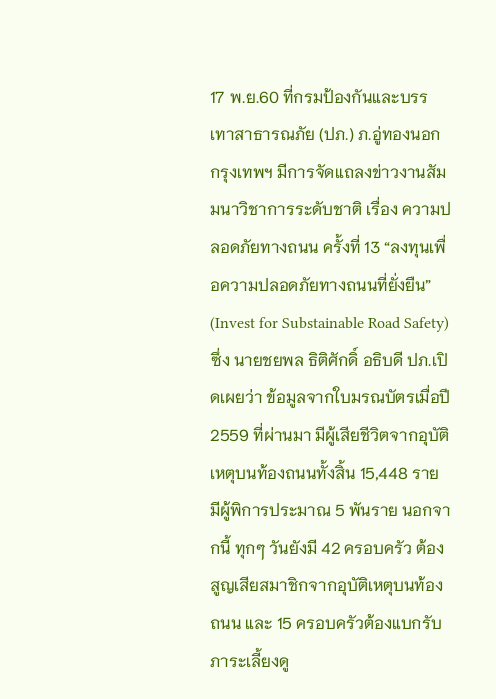17 พ.ย.60 ที่กรมป้องกันและบรรเทาสาธารณภัย (ปภ.) ภ.อู่ทองนอก กรุงเทพฯ มีการจัดแถลงข่าวงานสัมมนาวิชาการระดับชาติ เรื่อง ความปลอดภัยทางถนน ครั้งที่ 13 “ลงทุนเพื่อความปลอดภัยทางถนนที่ยั่งยืน” (Invest for Substainable Road Safety) ซึ่ง นายชยพล ธิติศักดิ์ อธิบดี ปภ.เปิดเผยว่า ข้อมูลจากใบมรณบัตรเมื่อปี 2559 ที่ผ่านมา มีผู้เสียชีวิตจากอุบัติเหตุบนท้องถนนทั้งสิ้น 15,448 ราย มีผู้พิการประมาณ 5 พันราย นอกจากนี้ ทุกๆ วันยังมี 42 ครอบครัว ต้องสูญเสียสมาชิกจากอุบัติเหตุบนท้องถนน และ 15 ครอบครัวต้องแบกรับภาระเลี้ยงดู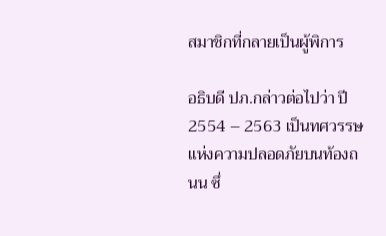สมาชิกที่กลายเป็นผู้พิการ

อธิบดี ปภ.กล่าวต่อไปว่า ปี 2554 – 2563 เป็นทศวรรษแห่งความปลอดภัยบนท้องถนน ซึ่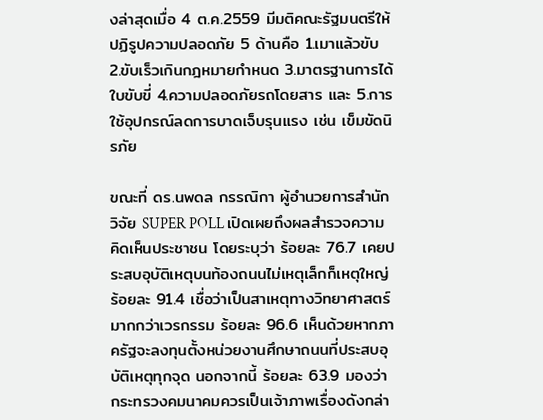งล่าสุดเมื่อ 4 ต.ค.2559 มีมติคณะรัฐมนตรีให้ปฏิรูปความปลอดภัย 5 ด้านคือ 1.เมาแล้วขับ 2.ขับเร็วเกินกฎหมายกำหนด 3.มาตรฐานการได้ใบขับขี่ 4.ความปลอดภัยรถโดยสาร และ 5.การใช้อุปกรณ์ลดการบาดเจ็บรุนแรง เช่น เข็มขัดนิรภัย

ขณะที่ ดร.นพดล กรรณิกา ผู้อำนวยการสำนักวิจัย SUPER POLL เปิดเผยถึงผลสำรวจความคิดเห็นประชาชน โดยระบุว่า ร้อยละ 76.7 เคยประสบอุบัติเหตุบนท้องถนนไม่เหตุเล็กก็เหตุใหญ่ ร้อยละ 91.4 เชื่อว่าเป็นสาเหตุทางวิทยาศาสตร์มากกว่าเวรกรรม ร้อยละ 96.6 เห็นด้วยหากภาครัฐจะลงทุนตั้งหน่วยงานศึกษาถนนที่ประสบอุบัติเหตุทุกจุด นอกจากนี้ ร้อยละ 63.9 มองว่า กระทรวงคมนาคมควรเป็นเจ้าภาพเรื่องดังกล่า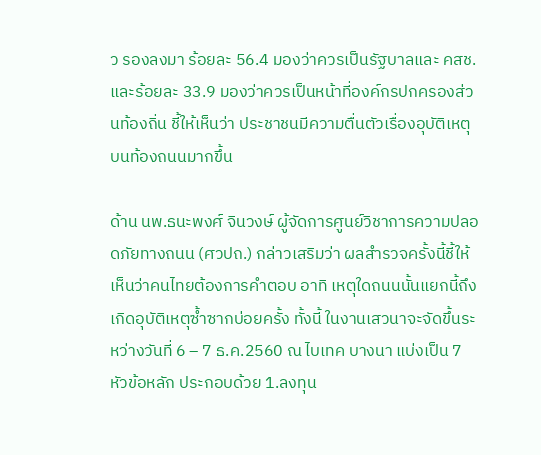ว รองลงมา ร้อยละ 56.4 มองว่าควรเป็นรัฐบาลและ คสช. และร้อยละ 33.9 มองว่าควรเป็นหน้าที่องค์กรปกครองส่วนท้องถิ่น ชี้ให้เห็นว่า ประชาชนมีความตื่นตัวเรื่องอุบัติเหตุบนท้องถนนมากขึ้น

ด้าน นพ.ธนะพงศ์ จินวงษ์ ผู้จัดการศูนย์วิชาการความปลอดภัยทางถนน (ศวปถ.) กล่าวเสริมว่า ผลสำรวจครั้งนี้ชี้ให้เห็นว่าคนไทยต้องการคำตอบ อาทิ เหตุใดถนนนั้นแยกนี้ถึงเกิดอุบัติเหตุซ้ำซากบ่อยครั้ง ทั้งนี้ ในงานเสวนาจะจัดขึ้นระหว่างวันที่ 6 – 7 ธ.ค.2560 ณ ไบเทค บางนา แบ่งเป็น 7 หัวข้อหลัก ประกอบด้วย 1.ลงทุน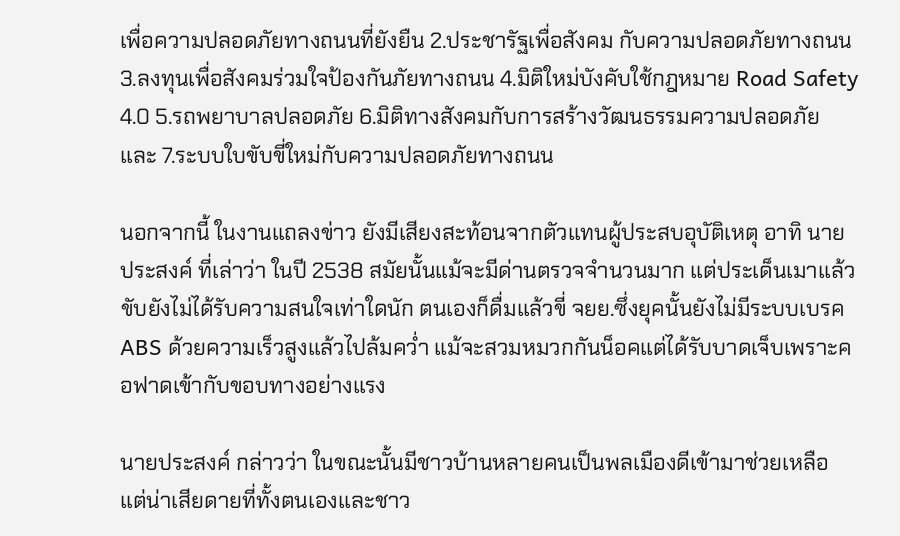เพื่อความปลอดภัยทางถนนที่ยังยืน 2.ประชารัฐเพื่อสังคม กับความปลอดภัยทางถนน 3.ลงทุนเพื่อสังคมร่วมใจป้องกันภัยทางถนน 4.มิติใหม่บังคับใช้กฎหมาย Road Safety 4.0 5.รถพยาบาลปลอดภัย 6.มิติทางสังคมกับการสร้างวัฒนธรรมความปลอดภัย และ 7.ระบบใบขับขี่ใหม่กับความปลอดภัยทางถนน

นอกจากนี้ ในงานแถลงข่าว ยังมีเสียงสะท้อนจากตัวแทนผู้ประสบอุบัติเหตุ อาทิ นายประสงค์ ที่เล่าว่า ในปี 2538 สมัยนั้นแม้จะมีด่านตรวจจำนวนมาก แต่ประเด็นเมาแล้วขับยังไม่ได้รับความสนใจเท่าใดนัก ตนเองก็ดื่มแล้วขี่ จยย.ซึ่งยุคนั้นยังไม่มีระบบเบรค ABS ด้วยความเร็วสูงแล้วไปล้มคว่ำ แม้จะสวมหมวกกันน็อคแต่ได้รับบาดเจ็บเพราะคอฟาดเข้ากับขอบทางอย่างแรง

นายประสงค์ กล่าวว่า ในขณะนั้นมีชาวบ้านหลายคนเป็นพลเมืองดีเข้ามาช่วยเหลือ แต่น่าเสียดายที่ทั้งตนเองและชาว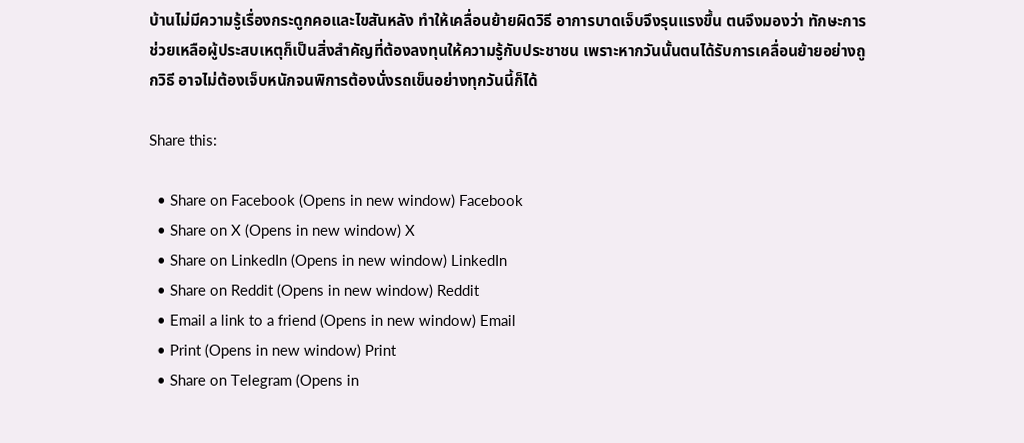บ้านไม่มีความรู้เรื่องกระดูกคอและไขสันหลัง ทำให้เคลื่อนย้ายผิดวิธี อาการบาดเจ็บจึงรุนแรงขึ้น ตนจึงมองว่า ทักษะการช่วยเหลือผู้ประสบเหตุก็เป็นสิ่งสำคัญที่ต้องลงทุนให้ความรู้กับประชาชน เพราะหากวันนั้นตนได้รับการเคลื่อนย้ายอย่างถูกวิธี อาจไม่ต้องเจ็บหนักจนพิการต้องนั่งรถเข็นอย่างทุกวันนี้ก็ได้

Share this:

  • Share on Facebook (Opens in new window) Facebook
  • Share on X (Opens in new window) X
  • Share on LinkedIn (Opens in new window) LinkedIn
  • Share on Reddit (Opens in new window) Reddit
  • Email a link to a friend (Opens in new window) Email
  • Print (Opens in new window) Print
  • Share on Telegram (Opens in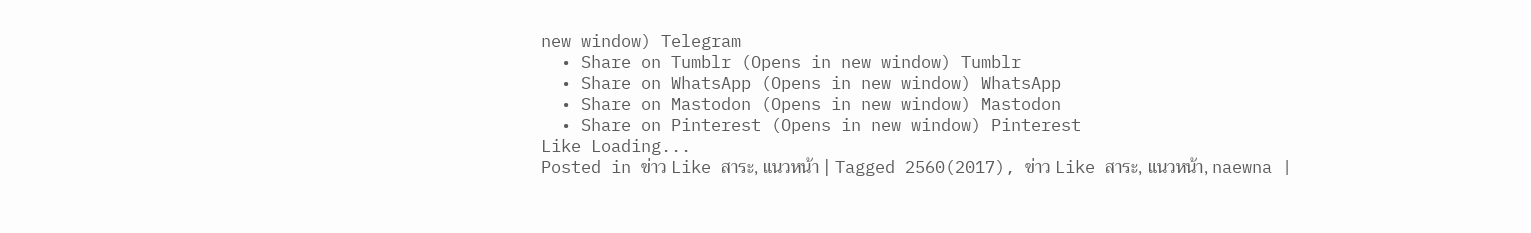new window) Telegram
  • Share on Tumblr (Opens in new window) Tumblr
  • Share on WhatsApp (Opens in new window) WhatsApp
  • Share on Mastodon (Opens in new window) Mastodon
  • Share on Pinterest (Opens in new window) Pinterest
Like Loading...
Posted in ข่าว Like สาระ, แนวหน้า | Tagged 2560(2017), ข่าว Like สาระ, แนวหน้า, naewna |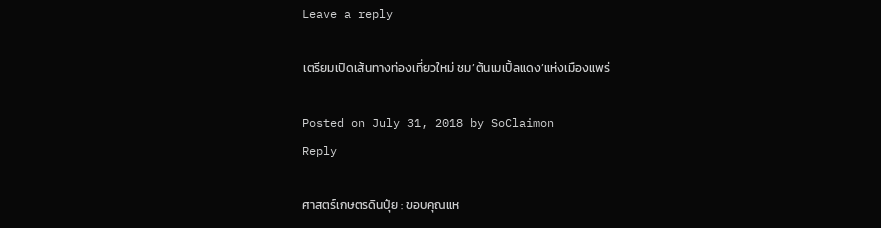Leave a reply

เตรียมเปิดเส้นทางท่องเที่ยวใหม่ ชม’ต้นเมเปิ้ลแดง’แห่งเมืองแพร่

Posted on July 31, 2018 by SoClaimon
Reply

ศาสตร์เกษตรดินปุ๋ย : ขอบคุณแห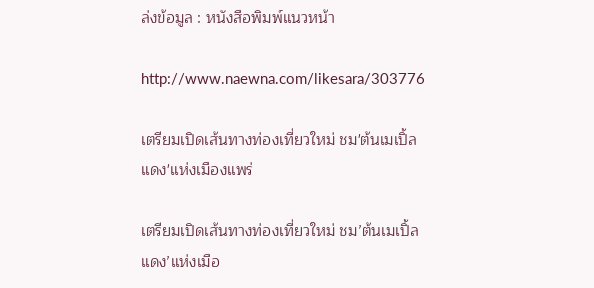ล่งข้อมูล : หนังสือพิมพ์แนวหน้า

http://www.naewna.com/likesara/303776

เตรียมเปิดเส้นทางท่องเที่ยวใหม่ ชม'ต้นเมเปิ้ลแดง'แห่งเมืองแพร่

เตรียมเปิดเส้นทางท่องเที่ยวใหม่ ชม’ต้นเมเปิ้ลแดง’แห่งเมือ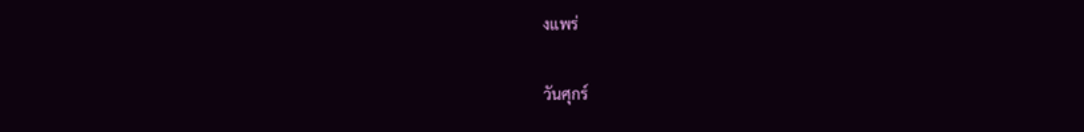งแพร่

วันศุกร์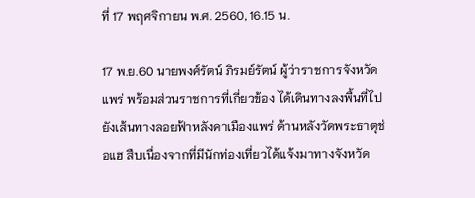ที่ 17 พฤศจิกายน พ.ศ. 2560, 16.15 น.

17 พ.ย.60 นายพงศ์รัตน์ ภิรมย์รัตน์ ผู้ว่าราชการจังหวัดแพร่ พร้อมส่วนราชการที่เกี่ยวข้อง ได้เดินทางลงพื้นที่ไปยังเส้นทางลอยฟ้าหลังคาเมืองแพร่ ด้านหลังวัดพระธาตุช่อแฮ สืบเนื่องจากที่มีนักท่องเที่ยวได้แจ้งมาทางจังหวัด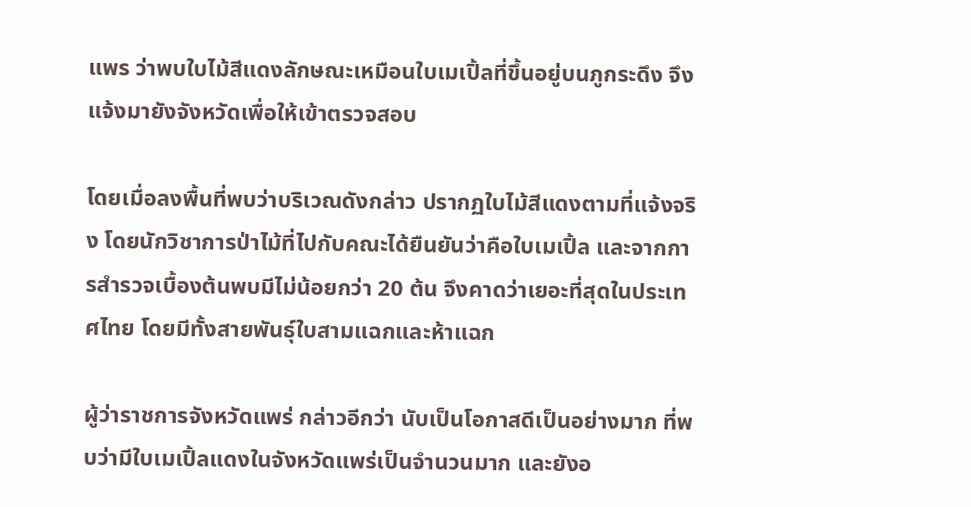แพร ว่าพบใบไม้สีแดงลักษณะเหมือนใบเมเปิ้ลที่ขึ้นอยู่บนภูกระดึง จึงแจ้งมายังจังหวัดเพื่อให้เข้าตรวจสอบ

โดยเมื่อลงพื้นที่พบว่าบริเวณดังกล่าว ปรากฏใบไม้สีแดงตามที่แจ้งจริง โดยนักวิชาการป่าไม้ที่ไปกับคณะได้ยืนยันว่าคือใบเมเปิ้ล และจากการสำรวจเบื้องต้นพบมีไม่น้อยกว่า 20 ต้น จึงคาดว่าเยอะที่สุดในประเทศไทย โดยมีทั้งสายพันธุ์ใบสามแฉกและห้าแฉก

ผู้ว่าราชการจังหวัดแพร่ กล่าวอีกว่า นับเป็นโอกาสดีเป็นอย่างมาก ที่พบว่ามีใบเมเปิ้ลแดงในจังหวัดแพร่เป็นจำนวนมาก และยังอ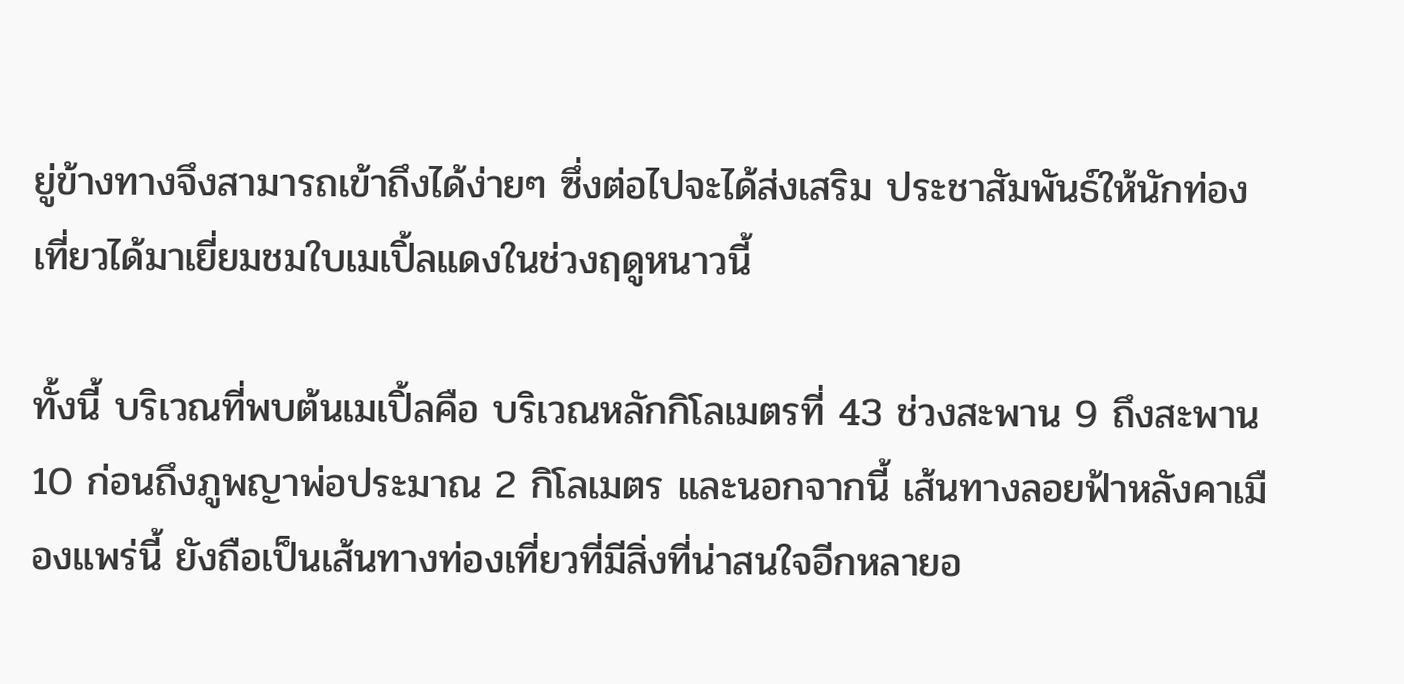ยู่ข้างทางจึงสามารถเข้าถึงได้ง่ายๆ ซึ่งต่อไปจะได้ส่งเสริม ประชาสัมพันธ์ให้นักท่องเที่ยวได้มาเยี่ยมชมใบเมเปิ้ลแดงในช่วงฤดูหนาวนี้

ทั้งนี้ บริเวณที่พบต้นเมเปิ้ลคือ บริเวณหลักกิโลเมตรที่ 43 ช่วงสะพาน 9 ถึงสะพาน 10 ก่อนถึงภูพญาพ่อประมาณ 2 กิโลเมตร และนอกจากนี้ เส้นทางลอยฟ้าหลังคาเมืองแพร่นี้ ยังถือเป็นเส้นทางท่องเที่ยวที่มีสิ่งที่น่าสนใจอีกหลายอ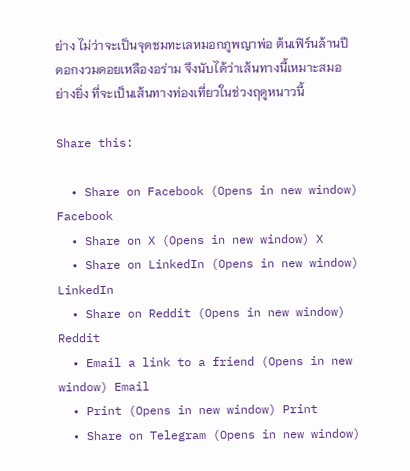ย่าง ไม่ว่าจะเป็นจุดชมทะเลหมอกภูพญาพ่อ ต้นเฟิร์นล้านปี ดอกงวมดอยเหลืองอร่าม จึงนับได้ว่าเส้นทางนี้เหมาะสมอย่างยิ่ง ที่จะเป็นเส้นทางท่องเที่ยวในช่วงฤดูหนาวนี้

Share this:

  • Share on Facebook (Opens in new window) Facebook
  • Share on X (Opens in new window) X
  • Share on LinkedIn (Opens in new window) LinkedIn
  • Share on Reddit (Opens in new window) Reddit
  • Email a link to a friend (Opens in new window) Email
  • Print (Opens in new window) Print
  • Share on Telegram (Opens in new window)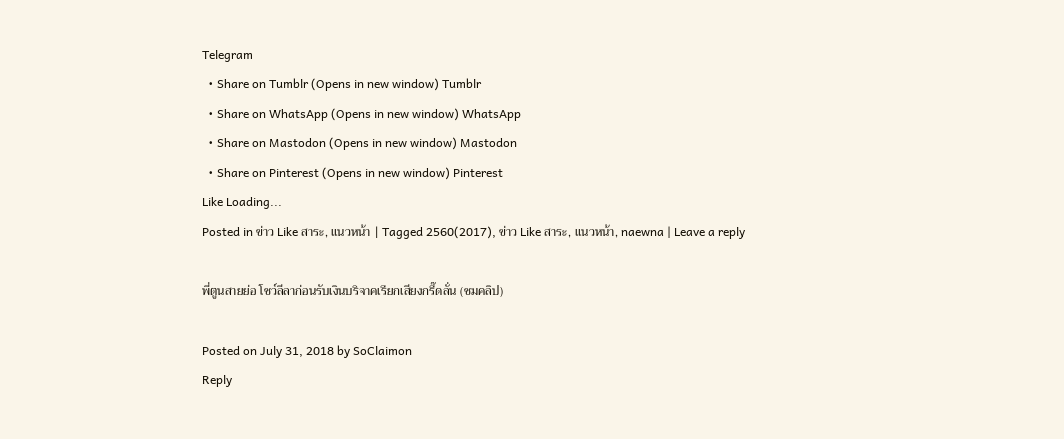Telegram
  • Share on Tumblr (Opens in new window) Tumblr
  • Share on WhatsApp (Opens in new window) WhatsApp
  • Share on Mastodon (Opens in new window) Mastodon
  • Share on Pinterest (Opens in new window) Pinterest
Like Loading...
Posted in ข่าว Like สาระ, แนวหน้า | Tagged 2560(2017), ข่าว Like สาระ, แนวหน้า, naewna | Leave a reply

พี่ตูนสายย่อ โชว์ลีลาก่อนรับเงินบริจาคเรียกเสียงกรี๊ดลั่น (ชมคลิป)

Posted on July 31, 2018 by SoClaimon
Reply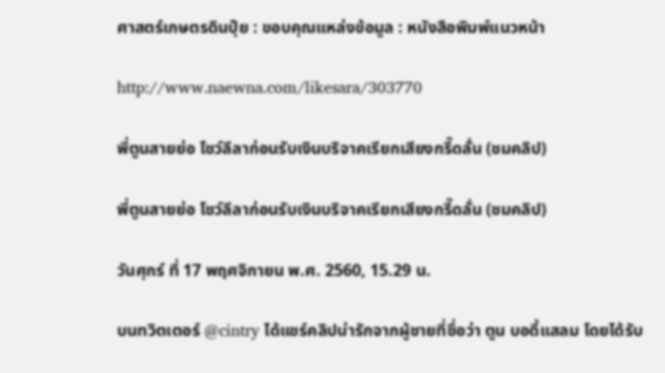ศาสตร์เกษตรดินปุ๋ย : ขอบคุณแหล่งข้อมูล : หนังสือพิมพ์แนวหน้า

http://www.naewna.com/likesara/303770

พี่ตูนสายย่อ โชว์ลีลาก่อนรับเงินบริจาคเรียกเสียงกรี๊ดลั่น (ชมคลิป)

พี่ตูนสายย่อ โชว์ลีลาก่อนรับเงินบริจาคเรียกเสียงกรี๊ดลั่น (ชมคลิป)

วันศุกร์ ที่ 17 พฤศจิกายน พ.ศ. 2560, 15.29 น.

บนทวิตเตอร์ @cintry ได้แชร์คลิปน่ารักจากผู้ชายที่ชื่อว่า ตูน บอดี้แสลม โดยได้รับ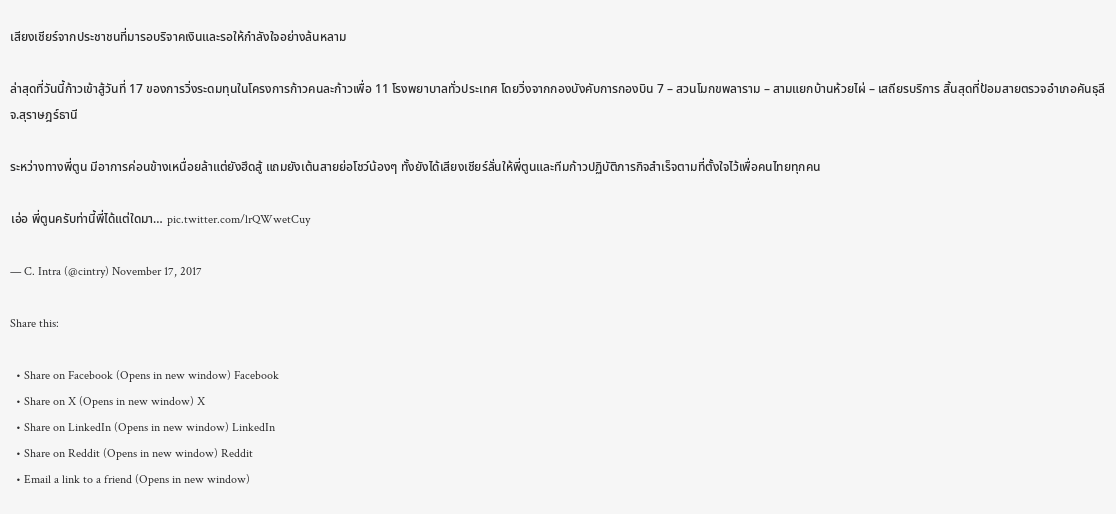เสียงเชียร์จากประชาชนที่มารอบริจาคเงินและรอให้กำลังใจอย่างล้นหลาม

ล่าสุดที่วันนี้ก้าวเข้าสู้วันที่ 17 ของการวิ่งระดมทุนในโครงการก้าวคนละก้าวเพื่อ 11 โรงพยาบาลทั่วประเทศ โดยวิ่งจากกองบังคับการกองบิน 7 – สวนโมกขพลาราม – สามแยกบ้านห้วยไผ่ – เสถียรบริการ สิ้นสุดที่ป้อมสายตรวจอำเภอคันธุลี จ.สุราษฎร์ธานี

ระหว่างทางพี่ตูน มีอาการค่อนข้างเหนื่อยล้าแต่ยังฮึดสู้ แถมยังเต้นสายย่อโชว์น้องๆ ทั้งยังได้เสียงเชียร์ลั่นให้พี่ตูนและทีมก้าวปฏิบัติภารกิจสำเร็จตามที่ตั้งใจไว้เพื่อคนไทยทุกคน

เอ่อ พี่ตูนครับท่านี้พี่ได้แต่ใดมา… pic.twitter.com/lrQWwetCuy

— C. Intra (@cintry) November 17, 2017

Share this:

  • Share on Facebook (Opens in new window) Facebook
  • Share on X (Opens in new window) X
  • Share on LinkedIn (Opens in new window) LinkedIn
  • Share on Reddit (Opens in new window) Reddit
  • Email a link to a friend (Opens in new window)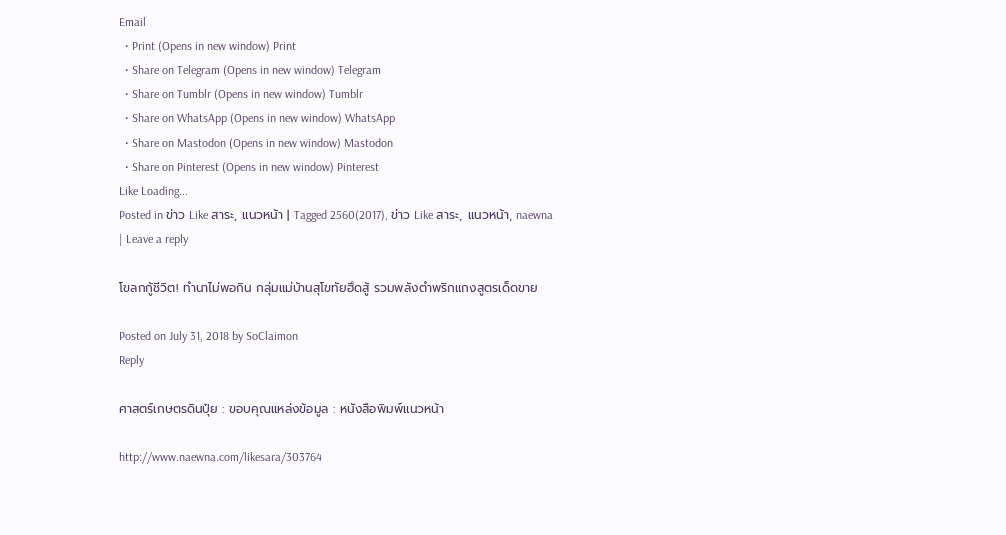Email
  • Print (Opens in new window) Print
  • Share on Telegram (Opens in new window) Telegram
  • Share on Tumblr (Opens in new window) Tumblr
  • Share on WhatsApp (Opens in new window) WhatsApp
  • Share on Mastodon (Opens in new window) Mastodon
  • Share on Pinterest (Opens in new window) Pinterest
Like Loading...
Posted in ข่าว Like สาระ, แนวหน้า | Tagged 2560(2017), ข่าว Like สาระ, แนวหน้า, naewna | Leave a reply

โขลกกู้ชีวิต! ทำนาไม่พอกิน กลุ่มแม่บ้านสุโขทัยฮึดสู้ รวมพลังตำพริกแกงสูตรเด็ดขาย

Posted on July 31, 2018 by SoClaimon
Reply

ศาสตร์เกษตรดินปุ๋ย : ขอบคุณแหล่งข้อมูล : หนังสือพิมพ์แนวหน้า

http://www.naewna.com/likesara/303764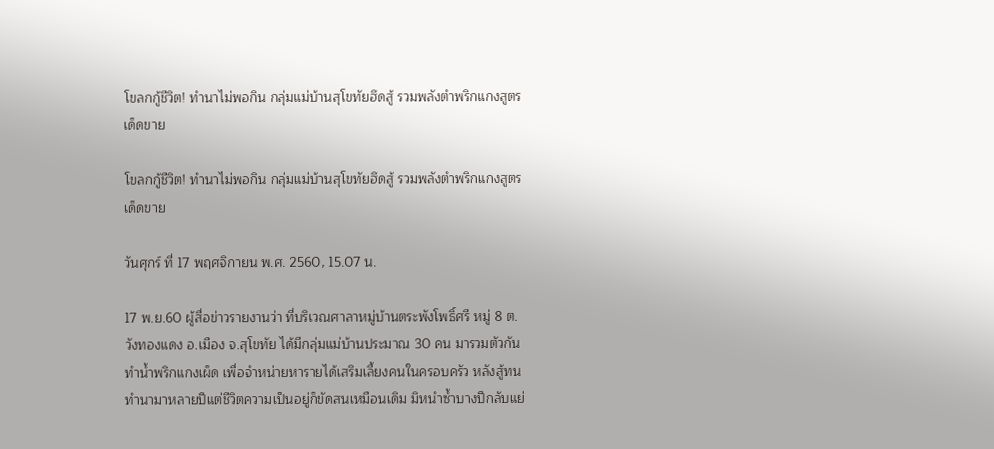โขลกกู้ชีวิต! ทำนาไม่พอกิน กลุ่มแม่บ้านสุโขทัยฮึดสู้ รวมพลังตำพริกแกงสูตรเด็ดขาย

โขลกกู้ชีวิต! ทำนาไม่พอกิน กลุ่มแม่บ้านสุโขทัยฮึดสู้ รวมพลังตำพริกแกงสูตรเด็ดขาย

วันศุกร์ ที่ 17 พฤศจิกายน พ.ศ. 2560, 15.07 น.

17 พ.ย.60 ผู้สื่อข่าวรายงานว่า ที่บริเวณศาลาหมู่บ้านตระพังโพธิ์ศรี หมู่ 8 ต.วังทองแดง อ.เมือง จ.สุโขทัย ได้มีกลุ่มแม่บ้านประมาณ 30 คน มารวมตัวกันทำน้ำพริกแกงเผ็ด เพื่อจำหน่ายหารายได้เสริมเลี้ยงคนในครอบครัว หลังสู้ทนทำนามาหลายปีแต่ชีวิตความเป็นอยู่ก็ขัดสนเหมือนเดิม มิหนำซ้ำบางปีกลับแย่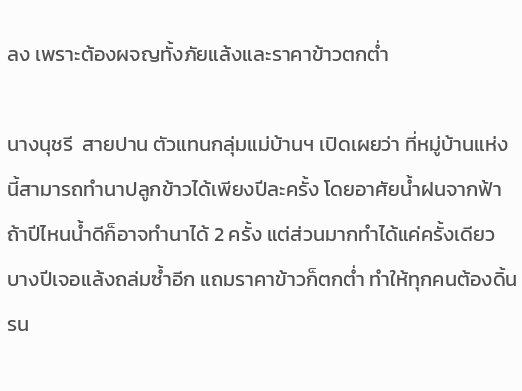ลง เพราะต้องผจญทั้งภัยแล้งและราคาข้าวตกต่ำ

นางนุชรี  สายปาน ตัวแทนกลุ่มแม่บ้านฯ เปิดเผยว่า ที่หมู่บ้านแห่งนี้สามารถทำนาปลูกข้าวได้เพียงปีละครั้ง โดยอาศัยน้ำฝนจากฟ้า ถ้าปีไหนน้ำดีก็อาจทำนาได้ 2 ครั้ง แต่ส่วนมากทำได้แค่ครั้งเดียว บางปีเจอแล้งถล่มซ้ำอีก แถมราคาข้าวก็ตกต่ำ ทำให้ทุกคนต้องดิ้นรน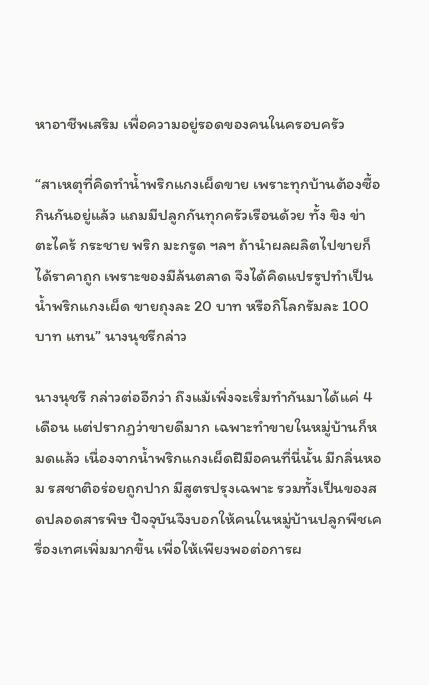หาอาชีพเสริม เพื่อความอยู่รอดของคนในครอบครัว

“สาเหตุที่คิดทำน้ำพริกแกงเผ็ดขาย เพราะทุกบ้านต้องซื้อกินกันอยู่แล้ว แถมมีปลูกกันทุกครัวเรือนด้วย ทั้ง ขิง ข่า ตะไคร้ กระชาย พริก มะกรูด ฯลฯ ถ้านำผลผลิตไปขายก็ได้ราคาถูก เพราะของมีล้นตลาด จึงได้คิดแปรรูปทำเป็นน้ำพริกแกงเผ็ด ขายถุงละ 20 บาท หรือกิโลกรัมละ 100 บาท แทน” นางนุชรีกล่าว

นางนุชรี กล่าวต่ออีกว่า ถึงแม้เพิ่งจะเริ่มทำกันมาได้แค่ 4 เดือน แต่ปรากฏว่าขายดีมาก เฉพาะทำขายในหมู่บ้านก็หมดแล้ว เนื่องจากน้ำพริกแกงเผ็ดฝีมือคนที่นี่นั้น มีกลิ่นหอม รสชาติอร่อยถูกปาก มีสูตรปรุงเฉพาะ รวมทั้งเป็นของสดปลอดสารพิษ ปัจจุบันจึงบอกให้คนในหมู่บ้านปลูกพืชเครื่องเทศเพิ่มมากขึ้น เพื่อให้เพียงพอต่อการผ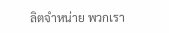ลิตจำหน่าย พวกเรา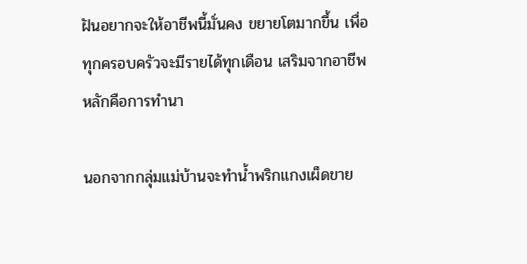ฝันอยากจะให้อาชีพนี้มั่นคง ขยายโตมากขึ้น เพื่อทุกครอบครัวจะมีรายได้ทุกเดือน เสริมจากอาชีพหลักคือการทำนา

นอกจากกลุ่มแม่บ้านจะทำน้ำพริกแกงเผ็ดขาย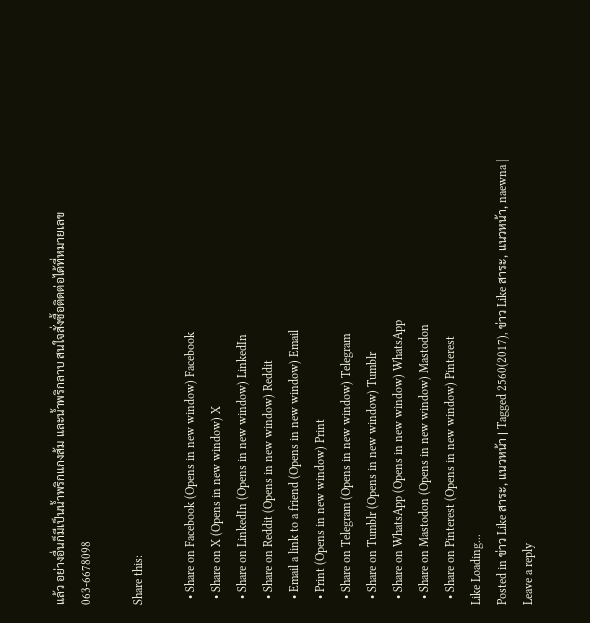แล้ว อย่างอื่นก็มีเป็นน้ำพริกแกงส้ม และน้ำพริกลาบ สนใจสั่งซื้อติดต่อได้ที่หมายเลข 063-6678098

Share this:

  • Share on Facebook (Opens in new window) Facebook
  • Share on X (Opens in new window) X
  • Share on LinkedIn (Opens in new window) LinkedIn
  • Share on Reddit (Opens in new window) Reddit
  • Email a link to a friend (Opens in new window) Email
  • Print (Opens in new window) Print
  • Share on Telegram (Opens in new window) Telegram
  • Share on Tumblr (Opens in new window) Tumblr
  • Share on WhatsApp (Opens in new window) WhatsApp
  • Share on Mastodon (Opens in new window) Mastodon
  • Share on Pinterest (Opens in new window) Pinterest
Like Loading...
Posted in ข่าว Like สาระ, แนวหน้า | Tagged 2560(2017), ข่าว Like สาระ, แนวหน้า, naewna | Leave a reply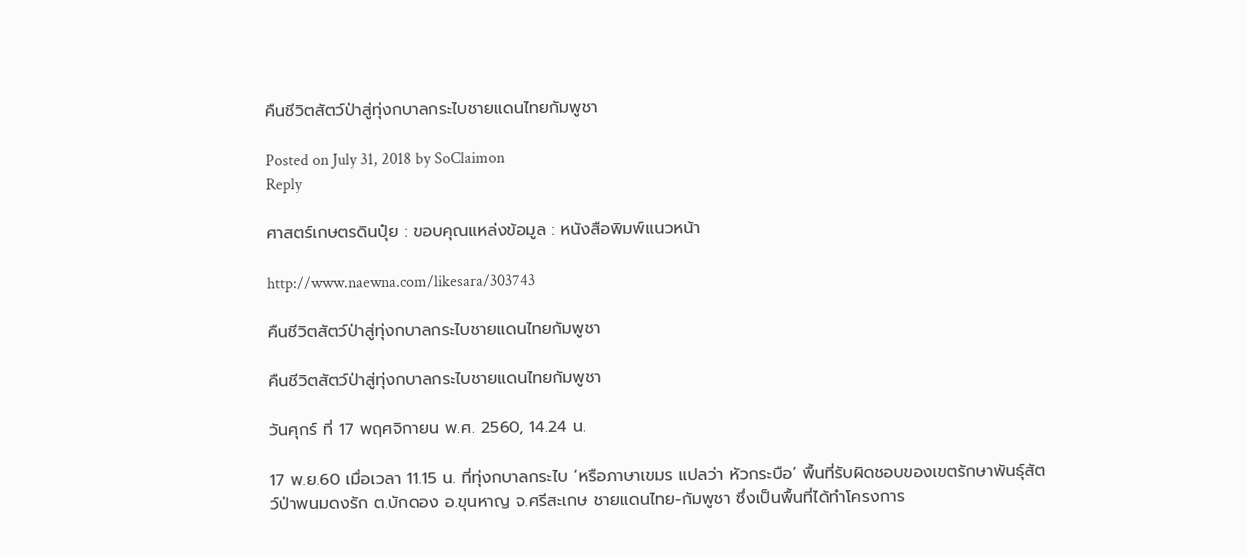คืนชีวิตสัตว์ป่าสู่ทุ่งกบาลกระไบชายแดนไทยกัมพูชา

Posted on July 31, 2018 by SoClaimon
Reply

ศาสตร์เกษตรดินปุ๋ย : ขอบคุณแหล่งข้อมูล : หนังสือพิมพ์แนวหน้า

http://www.naewna.com/likesara/303743

คืนชีวิตสัตว์ป่าสู่ทุ่งกบาลกระไบชายแดนไทยกัมพูชา

คืนชีวิตสัตว์ป่าสู่ทุ่งกบาลกระไบชายแดนไทยกัมพูชา

วันศุกร์ ที่ 17 พฤศจิกายน พ.ศ. 2560, 14.24 น.

17 พ.ย.60 เมื่อเวลา 11.15 น. ที่ทุ่งกบาลกระไบ ‘หรือภาษาเขมร แปลว่า หัวกระบือ’ พื้นที่รับผิดชอบของเขตรักษาพันธุ์สัตว์ป่าพนมดงรัก ต.บักดอง อ.ขุนหาญ จ.ศรีสะเกษ ชายแดนไทย-กัมพูชา ซึ่งเป็นพื้นที่ได้ทำโครงการ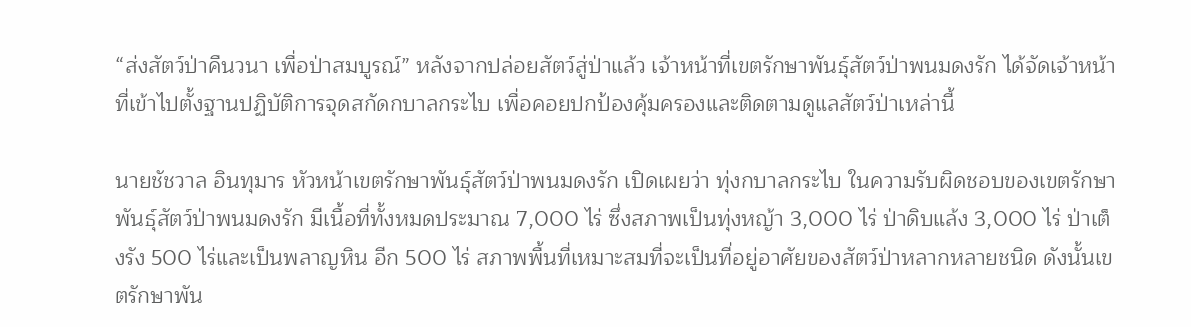“ส่งสัตว์ป่าคืนวนา เพื่อป่าสมบูรณ์” หลังจากปล่อยสัตว์สู่ป่าแล้ว เจ้าหน้าที่เขตรักษาพันธุ์สัตว์ป่าพนมดงรัก ได้จัดเจ้าหน้าที่เข้าไปตั้งฐานปฏิบัติการจุดสกัดกบาลกระไบ เพื่อคอยปกป้องคุ้มครองและติดตามดูแลสัตว์ป่าเหล่านี้

นายชัชวาล อินทุมาร หัวหน้าเขตรักษาพันธุ์สัตว์ป่าพนมดงรัก เปิดเผยว่า ทุ่งกบาลกระไบ ในความรับผิดชอบของเขตรักษาพันธุ์สัตว์ป่าพนมดงรัก มีเนื้อที่ทั้งหมดประมาณ 7,000 ไร่ ซึ่งสภาพเป็นทุ่งหญ้า 3,000 ไร่ ป่าดิบแล้ง 3,000 ไร่ ป่าเต็งรัง 500 ไร่และเป็นพลาญหิน อีก 500 ไร่ สภาพพื้นที่เหมาะสมที่จะเป็นที่อยู่อาศัยของสัตว์ป่าหลากหลายชนิด ดังนั้นเขตรักษาพัน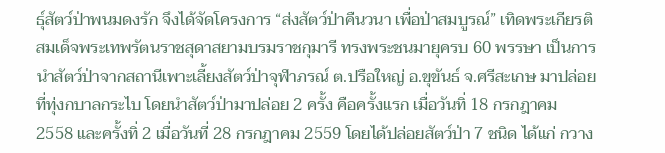ธุ์สัตว์ป่าพนมดงรัก จึงได้จัดโครงการ “ส่งสัตว์ป่าคืนวนา เพื่อป่าสมบูรณ์” เทิดพระเกียรติสมเด็จพระเทพรัตนราชสุดาสยามบรมราชกุมารี ทรงพระชนมายุครบ 60 พรรษา เป็นการนำสัตว์ป่าจากสถานีเพาะเลี้ยงสัตว์ป่าจุฬาภรณ์ ต.ปรือใหญ่ อ.ขุขันธ์ จ.ศรีสะเกษ มาปล่อยที่ทุ่งกบาลกระไบ โดยนำสัตว์ป่ามาปล่อย 2 ครั้ง คือครั้งแรก เมื่อวันทิ่ 18 กรกฎาคม 2558 และครั้งทิ่ 2 เมื่อวันที่ 28 กรกฎาคม 2559 โดยได้ปล่อยสัตว์ป่า 7 ชนิด ได้แก่ กวาง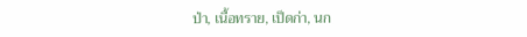ป่า, เนื้อทราย, เป็ดก่า, นก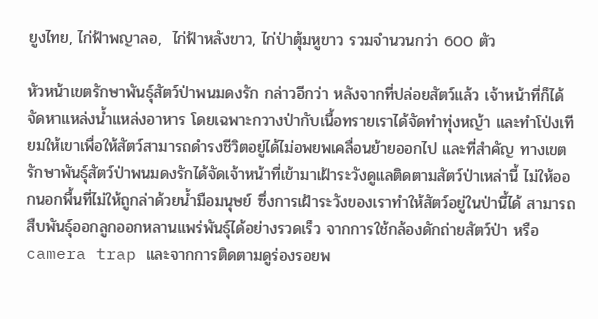ยูงไทย, ไก่ฟ้าพญาลอ,  ไก่ฟ้าหลังขาว, ไก่ป่าตุ้มหูขาว รวมจำนวนกว่า 600 ตัว

หัวหน้าเขตรักษาพันธุ์สัตว์ป่าพนมดงรัก กล่าวอีกว่า หลังจากที่ปล่อยสัตว์แล้ว เจ้าหน้าที่ก็ได้จัดหาแหล่งน้ำแหล่งอาหาร โดยเฉพาะกวางป่ากับเนื้อทรายเราได้จัดทำทุ่งหญ้า และทำโป่งเทียมให้เขาเพื่อให้สัตว์สามารถดำรงชีวิตอยู่ได้ไม่อพยพเคลื่อนย้ายออกไป และที่สำคัญ ทางเขตรักษาพันธุ์สัตว์ป่าพนมดงรักได้จัดเจ้าหน้าที่เข้ามาเฝ้าระวังดูแลติดตามสัตว์ป่าเหล่านี้ ไม่ให้ออกนอกพื้นที่ไม่ให้ถูกล่าด้วยน้ำมือมนุษย์ ซึ่งการเฝ้าระวังของเราทำให้สัตว์อยู่ในป่านี้ได้ สามารถสืบพันธุ์ออกลูกออกหลานแพร่พันธุ์ได้อย่างรวดเร็ว จากการใช้กล้องดักถ่ายสัตว์ป่า หรือ camera trap และจากการติดตามดูร่องรอยพ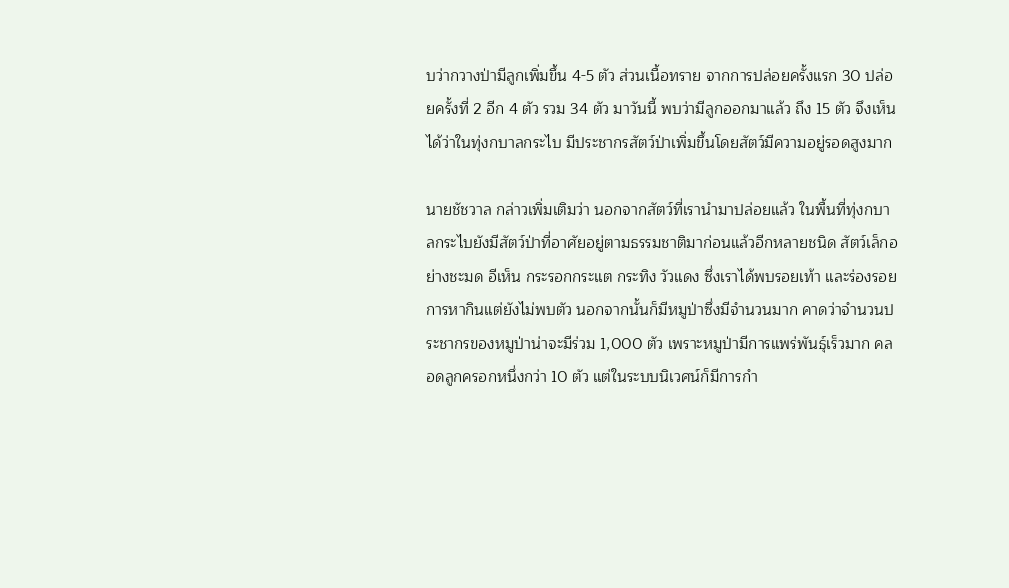บว่ากวางป่ามีลูกเพิ่มขึ้น 4-5 ตัว ส่วนเนื้อทราย จากการปล่อยครั้งแรก 30 ปล่อยครั้งที่ 2 อีก 4 ตัว รวม 34 ตัว มาวันนี้ พบว่ามีลูกออกมาแล้ว ถึง 15 ตัว จึงเห็นได้ว่าในทุ่งกบาลกระไบ มีประชากรสัตว์ป่าเพิ่มขึ้นโดยสัตว์มีความอยู่รอดสูงมาก

นายชัชวาล กล่าวเพิ่มเติมว่า นอกจากสัตว์ที่เรานำมาปล่อยแล้ว ในพื้นที่ทุ่งกบาลกระไบยังมีสัตว์ป่าที่อาศัยอยู่ตามธรรมชาติมาก่อนแล้วอีกหลายชนิด สัตว์เล็กอย่างชะมด อีเห็น กระรอกกระแต กระทิง วัวแดง ซึ่งเราได้พบรอยเท้า และร่องรอยการหากินแต่ยังไม่พบตัว นอกจากนั้นก็มีหมูป่าซึ่งมีจำนวนมาก คาดว่าจำนวนประชากรของหมูป่าน่าจะมีร่วม 1,000 ตัว เพราะหมูป่ามีการแพร่พันธุ์เร็วมาก คลอดลูกครอกหนึ่งกว่า 10 ตัว แต่ในระบบนิเวศน์ก็มีการกำ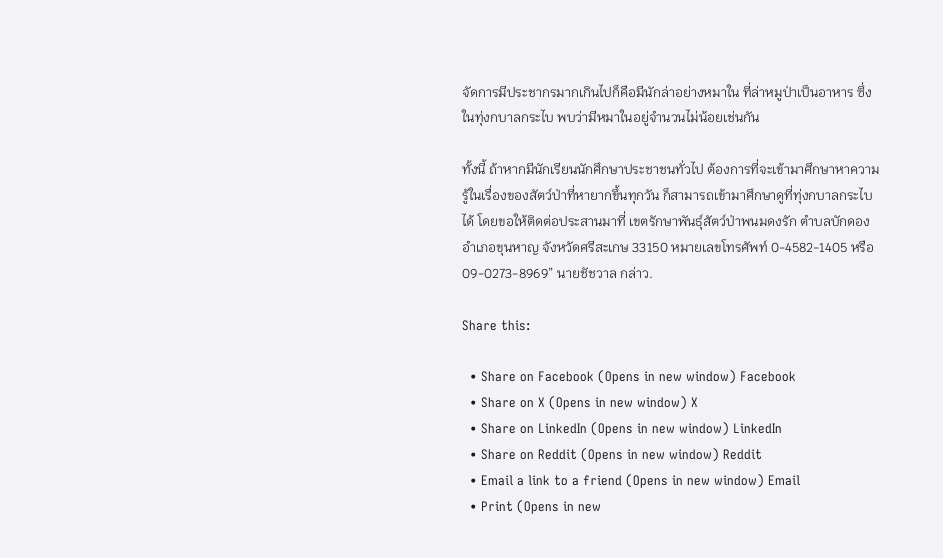จัดการมีประชากรมากเกินไปก็คือมีนักล่าอย่างหมาใน ที่ล่าหมูป่าเป็นอาหาร ซึ่งในทุ่งกบาลกระไบ พบว่ามีหมาในอยู่จำนวนไม่น้อยเช่นกัน

ทั้งนี้ ถ้าหากมีนักเรียนนักศึกษาประชาชนทั่วไป ต้องการที่จะเข้ามาศึกษาหาความรู้ในเรื่องของสัตว์ป่าที่หายากขึ้นทุกวัน ก็สามารถเข้ามาศึกษาดูที่ทุ่งกบาลกระไบได้ โดยขอให้ติดต่อประสานมาที่ เขตรักษาพันธุ์สัตว์ป่าพนมดงรัก ตำบลบักดอง อำเภอขุนหาญ จังหวัดศรีสะเกษ 33150 หมายเลขโทรศัพท์ 0-4582-1405 หรือ 09-0273-8969” นายชัชวาล กล่าว.

Share this:

  • Share on Facebook (Opens in new window) Facebook
  • Share on X (Opens in new window) X
  • Share on LinkedIn (Opens in new window) LinkedIn
  • Share on Reddit (Opens in new window) Reddit
  • Email a link to a friend (Opens in new window) Email
  • Print (Opens in new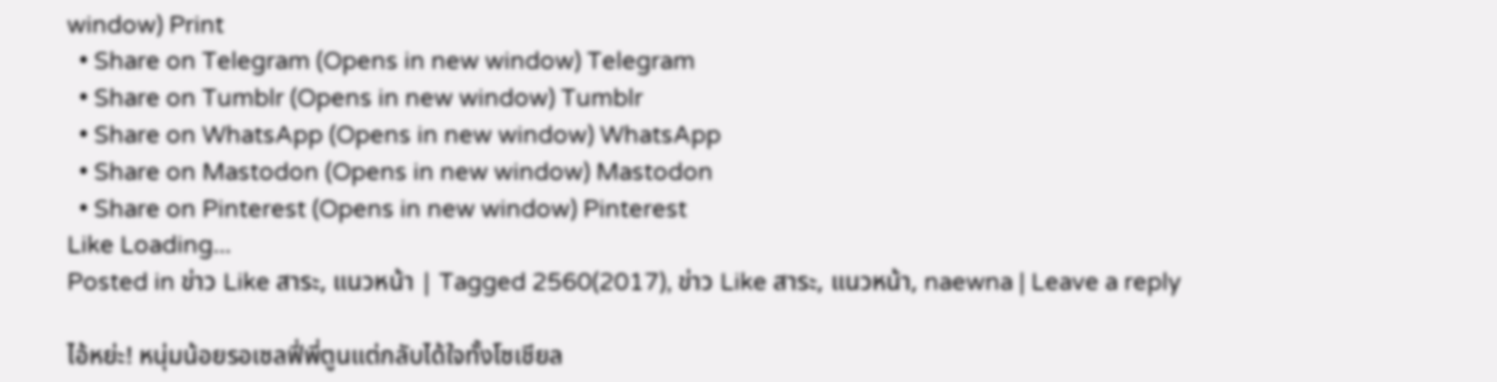window) Print
  • Share on Telegram (Opens in new window) Telegram
  • Share on Tumblr (Opens in new window) Tumblr
  • Share on WhatsApp (Opens in new window) WhatsApp
  • Share on Mastodon (Opens in new window) Mastodon
  • Share on Pinterest (Opens in new window) Pinterest
Like Loading...
Posted in ข่าว Like สาระ, แนวหน้า | Tagged 2560(2017), ข่าว Like สาระ, แนวหน้า, naewna | Leave a reply

ไอ้หย่ะ! หนุ่มน้อยรอเซลฟี่พี่ตูนแต่กลับได้ใจทั้งโซเชียล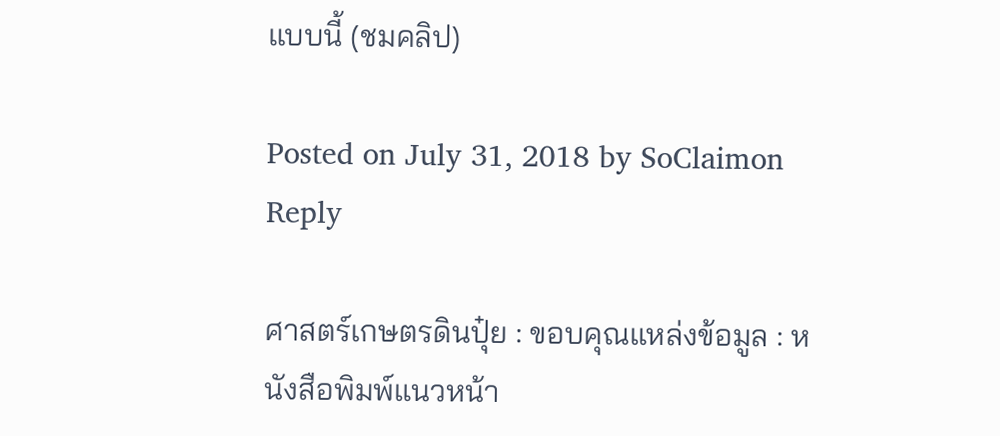แบบนี้ (ชมคลิป)

Posted on July 31, 2018 by SoClaimon
Reply

ศาสตร์เกษตรดินปุ๋ย : ขอบคุณแหล่งข้อมูล : หนังสือพิมพ์แนวหน้า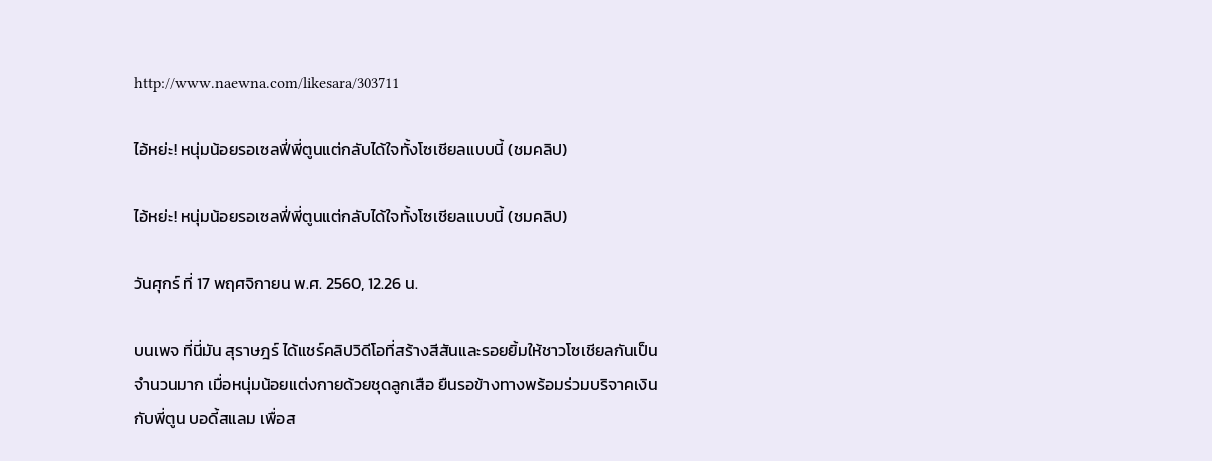http://www.naewna.com/likesara/303711

ไอ้หย่ะ! หนุ่มน้อยรอเซลฟี่พี่ตูนแต่กลับได้ใจทั้งโซเชียลแบบนี้ (ชมคลิป)

ไอ้หย่ะ! หนุ่มน้อยรอเซลฟี่พี่ตูนแต่กลับได้ใจทั้งโซเชียลแบบนี้ (ชมคลิป)

วันศุกร์ ที่ 17 พฤศจิกายน พ.ศ. 2560, 12.26 น.

บนเพจ ที่นี่มัน สุราษฎร์ ได้แชร์คลิปวิดีโอที่สร้างสีสันและรอยยิ้มให้ชาวโซเชียลกันเป็นจำนวนมาก เมื่อหนุ่มน้อยแต่งกายด้วยชุดลูกเสือ ยืนรอข้างทางพร้อมร่วมบริจาคเงินกับพี่ตูน บอดี้สแลม เพื่อส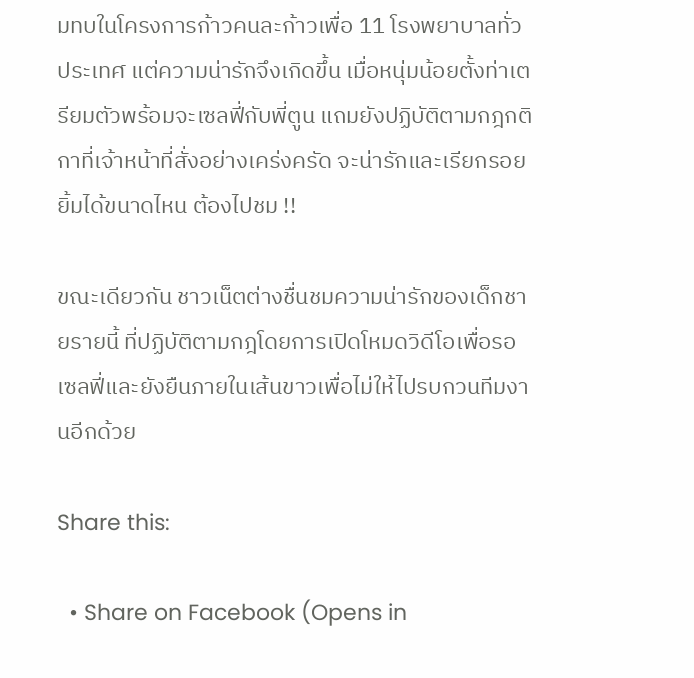มทบในโครงการก้าวคนละก้าวเพื่อ 11 โรงพยาบาลทั่วประเทศ แต่ความน่ารักจึงเกิดขึ้น เมื่อหนุ่มน้อยตั้งท่าเตรียมตัวพร้อมจะเซลฟี่กับพี่ตูน แถมยังปฏิบัติตามกฎกติกาที่เจ้าหน้าที่สั่งอย่างเคร่งครัด จะน่ารักและเรียกรอยยิ้มได้ขนาดไหน ต้องไปชม !!

ขณะเดียวกัน ชาวเน็ตต่างชื่นชมความน่ารักของเด็กชายรายนี้ ที่ปฏิบัติตามกฎโดยการเปิดโหมดวิดีโอเพื่อรอเซลฟี่และยังยืนภายในเส้นขาวเพื่อไม่ให้ไปรบกวนทีมงานอีกด้วย

Share this:

  • Share on Facebook (Opens in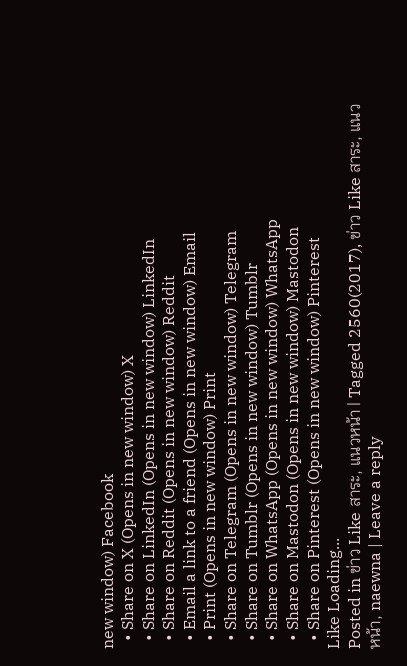new window) Facebook
  • Share on X (Opens in new window) X
  • Share on LinkedIn (Opens in new window) LinkedIn
  • Share on Reddit (Opens in new window) Reddit
  • Email a link to a friend (Opens in new window) Email
  • Print (Opens in new window) Print
  • Share on Telegram (Opens in new window) Telegram
  • Share on Tumblr (Opens in new window) Tumblr
  • Share on WhatsApp (Opens in new window) WhatsApp
  • Share on Mastodon (Opens in new window) Mastodon
  • Share on Pinterest (Opens in new window) Pinterest
Like Loading...
Posted in ข่าว Like สาระ, แนวหน้า | Tagged 2560(2017), ข่าว Like สาระ, แนวหน้า, naewna | Leave a reply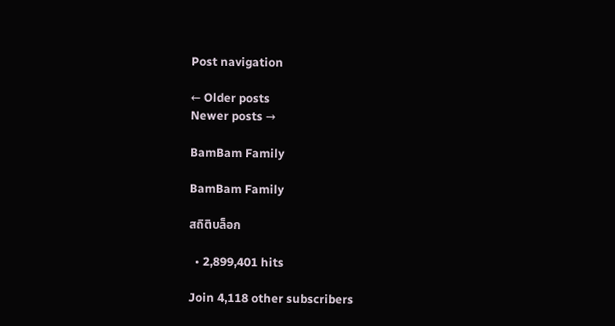Post navigation

← Older posts
Newer posts →

BamBam Family

BamBam Family

สถิติบล็อก

  • 2,899,401 hits

Join 4,118 other subscribers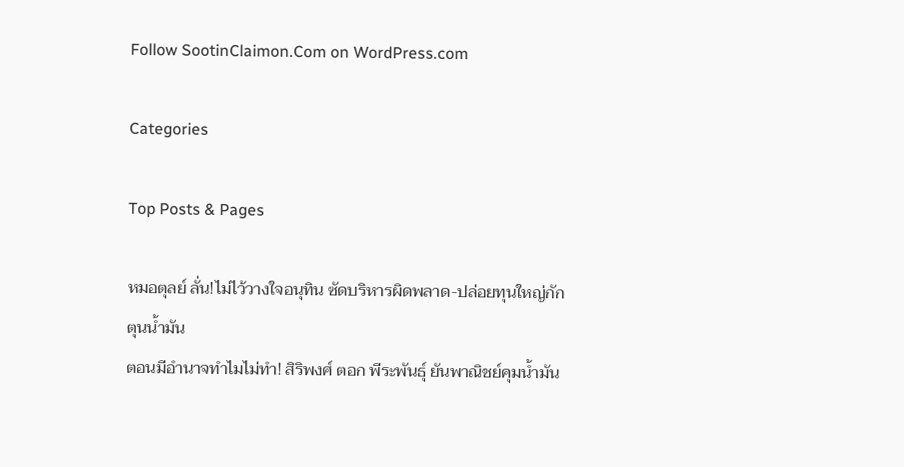Follow SootinClaimon.Com on WordPress.com

Categories

Top Posts & Pages

หมอตุลย์ ลั่น!ไม่ไว้วางใจอนุทิน ซัดบริหารผิดพลาด-ปล่อยทุนใหญ่กักตุนน้ำมัน
ตอนมีอำนาจทำไมไม่ทำ! สิริพงศ์ ตอก พีระพันธุ์ ยันพาณิชย์คุมน้ำมัน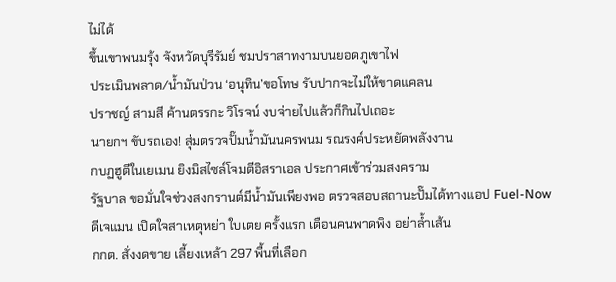ไม่ได้
ขึ้นเขาพนมรุ้ง จังหวัดบุรีรัมย์ ชมปราสาทงามบนยอดภูเขาไฟ
ประเมินพลาด/น้ำมันป่วน ‘อนุทิน’ขอโทษ รับปากจะไม่ให้ขาดแคลน
ปราชญ์ สามสี ค้านตรรกะ วิโรจน์ งบจ่ายไปแล้วก็กินไปเถอะ
นายกฯ ขับรถเอง! สุ่มตรวจปั๊มน้ำมันนครพนม รณรงค์ประหยัดพลังงาน
กบฏฮูตีในเยเมน ยิงมิสไซล์โจมตีอิสราเอล ประกาศเข้าร่วมสงคราม
รัฐบาล ขอมั่นใจช่วงสงกรานต์มีน้ำมันเพียงพอ ตรวจสอบสถานะปั๊มได้ทางแอป Fuel-Now
ดีเจแมน เปิดใจสาเหตุหย่า ใบเตย ครั้งแรก เตือนคนพาดพิง อย่าล้ำเส้น
กกต. สั่งงดขาย เลี้ยงเหล้า 297 พื้นที่เลือก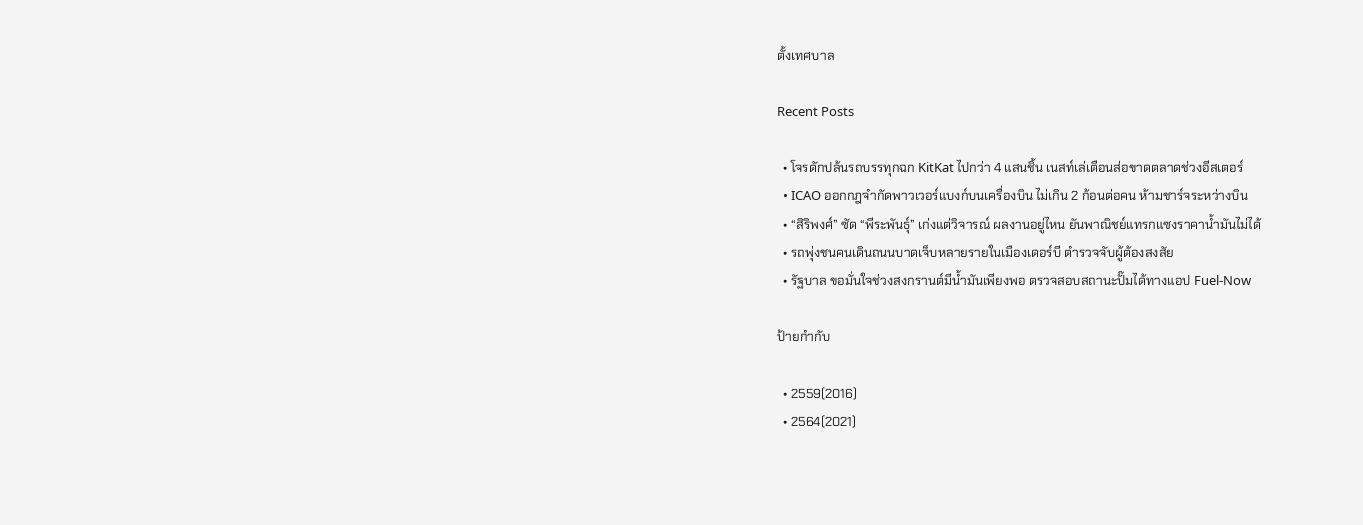ตั้งเทศบาล

Recent Posts

  • โจรดักปล้นรถบรรทุกฉก KitKat ไปกว่า 4 แสนชิ้น เนสท์เล่เตือนส่อขาดตลาดช่วงอีสเตอร์
  • ICAO ออกกฎจำกัดพาวเวอร์แบงก์บนเครื่องบิน ไม่เกิน 2 ก้อนต่อคน ห้ามชาร์จระหว่างบิน
  • “สิริพงศ์” ซัด “พีระพันธุ์” เก่งแต่วิจารณ์ ผลงานอยู่ไหน ยันพาณิชย์แทรกแซงราคาน้ำมันไม่ได้
  • รถพุ่งชนคนเดินถนนบาดเจ็บหลายรายในเมืองเดอร์บี ตำรวจจับผู้ต้องสงสัย
  • รัฐบาล ขอมั่นใจช่วงสงกรานต์มีน้ำมันเพียงพอ ตรวจสอบสถานะปั๊มได้ทางแอป Fuel-Now

ป้ายกำกับ

  • 2559(2016)
  • 2564(2021)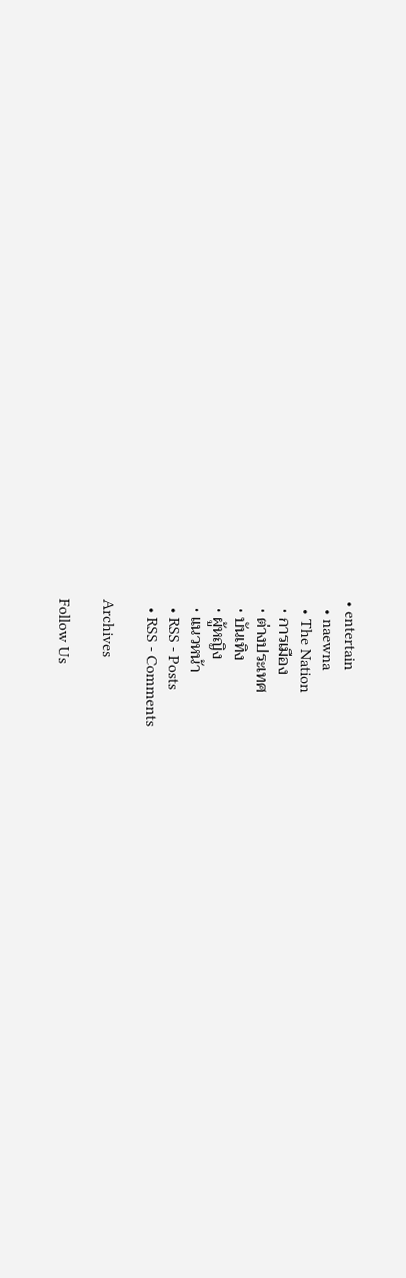• entertain
  • naewna
  • The Nation
  • การเมือง
  • ต่างประเทศ
  • บันเทิง
  • ผู้หญิง
  • แนวหน้า
  • RSS - Posts
  • RSS - Comments

Archives

Follow Us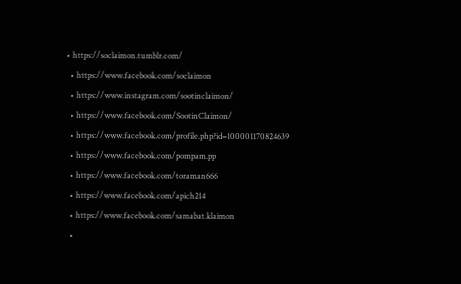• https://soclaimon.tumblr.com/
  • https://www.facebook.com/soclaimon
  • https://www.instagram.com/sootinclaimon/
  • https://www.facebook.com/SootinClaimon/
  • https://www.facebook.com/profile.php?id=100001170824639
  • https://www.facebook.com/pompam.pp
  • https://www.facebook.com/toraman666
  • https://www.facebook.com/apich214
  • https://www.facebook.com/samabat.klaimon
  •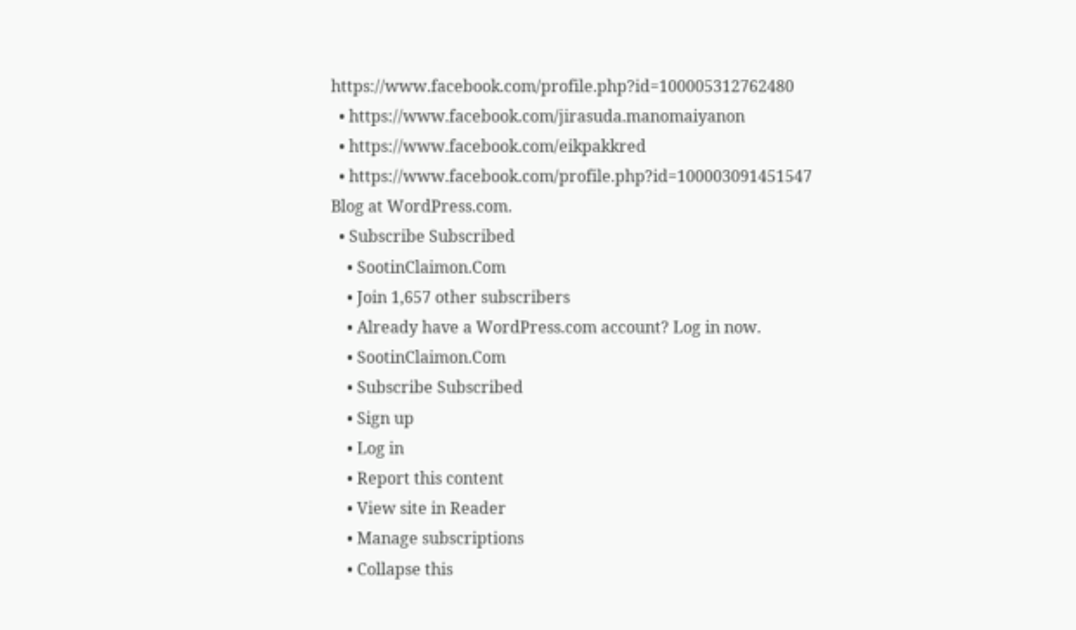https://www.facebook.com/profile.php?id=100005312762480
  • https://www.facebook.com/jirasuda.manomaiyanon
  • https://www.facebook.com/eikpakkred
  • https://www.facebook.com/profile.php?id=100003091451547
Blog at WordPress.com.
  • Subscribe Subscribed
    • SootinClaimon.Com
    • Join 1,657 other subscribers
    • Already have a WordPress.com account? Log in now.
    • SootinClaimon.Com
    • Subscribe Subscribed
    • Sign up
    • Log in
    • Report this content
    • View site in Reader
    • Manage subscriptions
    • Collapse this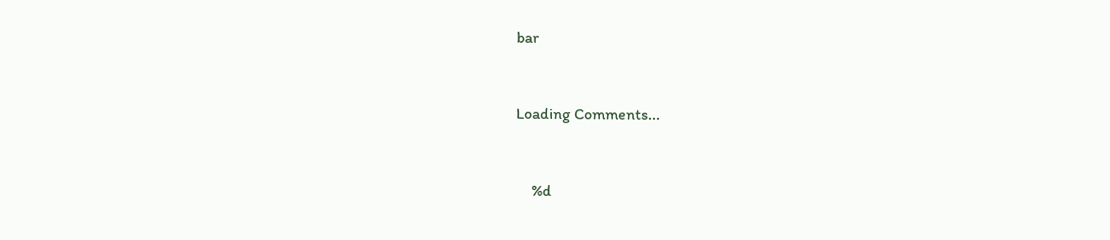bar


Loading Comments...


    %d